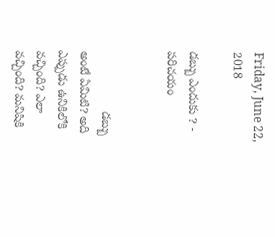Friday, June 22, 2018

డబ్బు ఎందుకు ? - పరిచయం


                  డబ్బు అంటే ఏమిటి? అది ఎప్పుడు ఉనికిలోకి వచ్చింది? ఎలా వచ్చింది? మనిషికి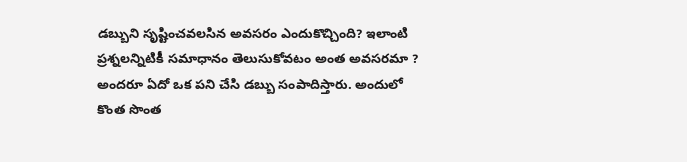డబ్బుని సృష్టించవలసిన అవసరం ఎందుకొచ్చింది? ఇలాంటి ప్రశ్నలన్నిటికీ సమాధానం తెలుసుకోవటం అంత అవసరమా ? అందరూ ఏదో ఒక పని చేసి డబ్బు సంపాదిస్తారు. అందులో కొంత సొంత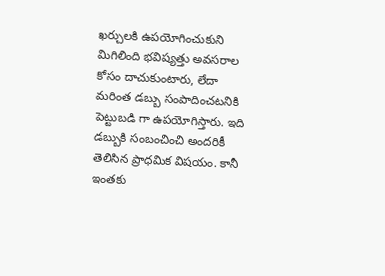ఖర్చులకి ఉపయోగించుకుని మిగిలింది భవిష్యత్తు అవసరాల కోసం దాచుకుంటారు, లేదా మరింత డబ్బు సంపాదించటనికి పెట్టుబడి గా ఉపయోగిస్తారు. ఇది డబ్బుకి సంబంచించి అందరికీ తెలిసిన ప్రాధమిక విషయం. కానీ ఇంతకు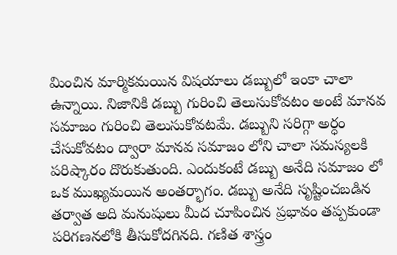మించిన మార్మికమయిన విషయాలు డబ్బులో ఇంకా చాలా ఉన్నాయి. నిజానికి డబ్బు గురించి తెలుసుకోవటం అంటే మానవ సమాజం గురించి తెలుసుకోవటమే. డబ్బుని సరిగ్గా అర్ధం చేసుకోవటం ద్వారా మానవ సమాజం లోని చాలా సమస్యలకి పరిష్కారం దొరుకుతుంది. ఎందుకంటే డబ్బు అనేది సమాజం లో ఒక ముఖ్యమయిన అంతర్భాగం. డబ్బు అనేది సృష్టించబడిన తర్వాత అది మనుషులు మీద చూపించిన ప్రభావం తప్పకుండా పరిగణనలోకి తీసుకోదగినది. గణిత శాస్త్రం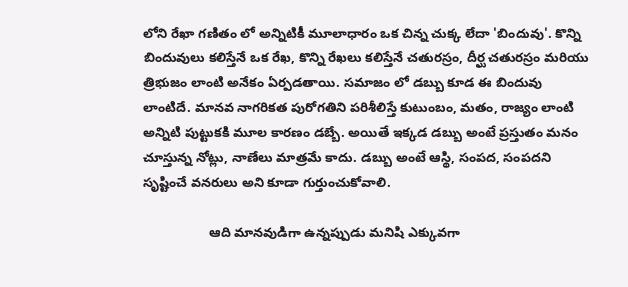లోని రేఖా గణితం లో అన్నిటికీ మూలాధారం ఒక చిన్న చుక్క లేదా 'బిందువు'. కొన్ని బిందువులు కలిస్తేనే ఒక రేఖ, కొన్ని రేఖలు కలిస్తేనే చతురస్రం, దీర్ఘ చతురస్రం మరియు త్రిభుజం లాంటి అనేకం ఏర్పడతాయి. సమాజం లో డబ్బు కూడ ఈ బిందువు లాంటిదే. మానవ నాగరికత పురోగతిని పరిశీలిస్తే కుటుంబం, మతం, రాజ్యం లాంటి అన్నిటి పుట్టుకకి మూల కారణం డబ్బే. అయితే ఇక్కడ డబ్బు అంటే ప్రస్తుతం మనం చూస్తున్న నోట్లు, నాణేలు మాత్రమే కాదు. డబ్బు అంటే ఆస్థి, సంపద, సంపదని సృష్టించే వనరులు అని కూడా గుర్తుంచుకోవాలి.

                  ఆది మానవుడిగా ఉన్నప్పుడు మనిషి ఎక్కువగా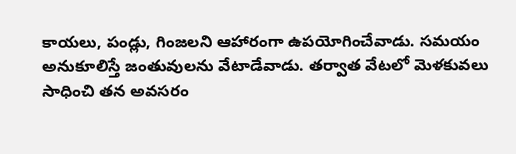కాయలు, పండ్లు, గింజలని ఆహారంగా ఉపయోగించేవాడు. సమయం అనుకూలిస్తే జంతువులను వేటాడేవాడు. తర్వాత వేటలో మెళకువలు సాధించి తన అవసరం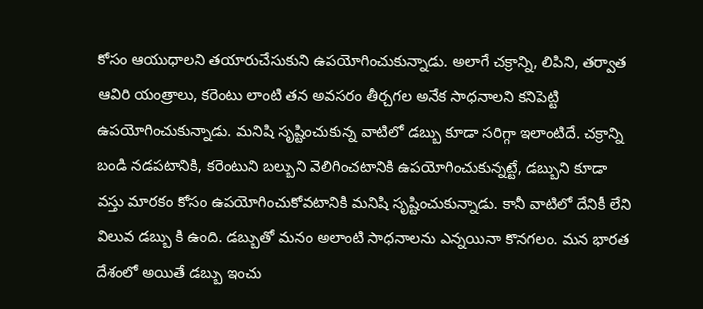కోసం ఆయుధాలని తయారుచేసుకుని ఉపయోగించుకున్నాడు. అలాగే చక్రాన్ని, లిపిని, తర్వాత ఆవిరి యంత్రాలు, కరెంటు లాంటి తన అవసరం తీర్చగల అనేక సాధనాలని కనిపెట్టి ఉపయోగించుకున్నాడు. మనిషి సృష్టించుకున్న వాటిలో డబ్బు కూడా సరిగ్గా ఇలాంటిదే. చక్రాన్ని బండి నడపటానికి, కరెంటుని బల్బుని వెలిగించటానికి ఉపయోగించుకున్నట్టే, డబ్బుని కూడా వస్తు మారకం కోసం ఉపయోగించుకోవటానికి మనిషి సృష్టించుకున్నాడు. కానీ వాటిలో దేనికీ లేని విలువ డబ్బు కి ఉంది. డబ్బుతో మనం అలాంటి సాధనాలను ఎన్నయినా కొనగలం. మన భారత దేశంలో అయితే డబ్బు ఇంచు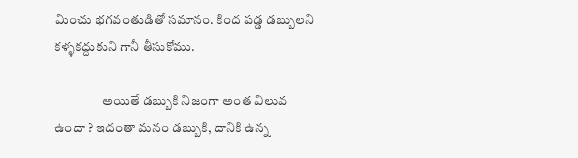మించు భగవంతుడితో సమానం. కింద పడ్డ డబ్బులని కళ్ళకద్దుకుని గానీ తీసుకోము.

                  అయితే డబ్బుకి నిజంగా అంత విలువ ఉందా ? ఇదంతా మనం డబ్బుకి, దానికి ఉన్న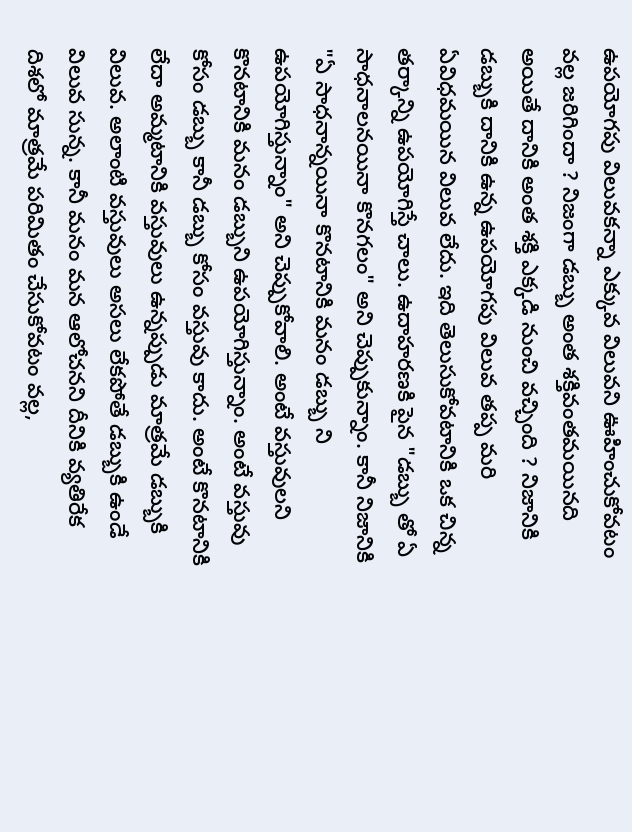ఉపయోగపు విలువకన్నా ఎక్కువ విలువని ఊహించుకోవటం వల్ల జరిగిందా ? నిజంగా డబ్బు అంత శక్తివంతమయినది అయితే దానికి అంత శక్తి ఎక్కడి నుంచి వచ్చింది ? నిజానికి డబ్బుకి దానికి ఉన్న ఉపయోగపు విలువ తప్ప మరి ఏవిధమయిన విలువ లేదు. ఇది తెలుసుకోవటానికి ఒక చిన్న తర్కాన్ని ఉపయోగిస్తే చాలు. ఉదాహరణకి పైన "డబ్బు తో ఏ సాధనాలనయినా కొనగలం" అని చెప్పుకున్నాం. కానీ నిజానికి "ఏ సాధనాన్నయినా కొనటానికి మనం డబ్బు ని ఉపయోగిస్తున్నాం" అని చెప్పుకోవాలి. అంటే వస్తువులని కొనటానికి మనం డబ్బుని ఉపయోగిస్తున్నాం. అంటే వస్తువు కోసం డబ్బు కానీ డబ్బు కోసం వస్తువు కాదు. అంటే కొనటానికి లేదా అమ్మటానికి వస్తువులు ఉన్నప్పుడు మాత్రమే డబ్బుకి విలువ. అలాంటి వస్తువులు అసలు లేకపోతే డబ్బుకి ఉండే విలువ సున్న. కానీ మనం మన ఆలోచనని దీనికి వ్యతిరేక దిశలో మాత్రమే పరిమితం చేసుకోవటం వల్ల,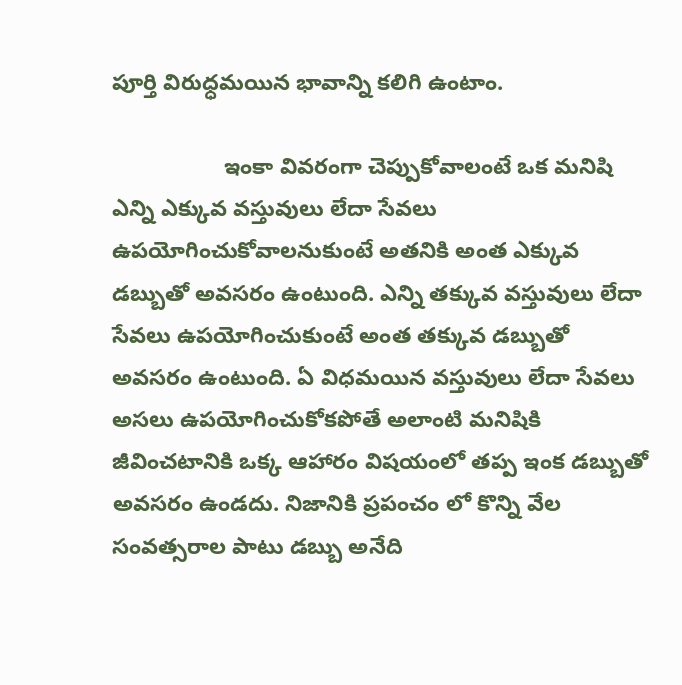పూర్తి విరుధ్ధమయిన భావాన్ని కలిగి ఉంటాం.

                  ఇంకా వివరంగా చెప్పుకోవాలంటే ఒక మనిషి ఎన్ని ఎక్కువ వస్తువులు లేదా సేవలు ఉపయోగించుకోవాలనుకుంటే అతనికి అంత ఎక్కువ డబ్బుతో అవసరం ఉంటుంది. ఎన్ని తక్కువ వస్తువులు లేదా సేవలు ఉపయోగించుకుంటే అంత తక్కువ డబ్బుతో అవసరం ఉంటుంది. ఏ విధమయిన వస్తువులు లేదా సేవలు అసలు ఉపయోగించుకోకపోతే అలాంటి మనిషికి జీవించటానికి ఒక్క ఆహారం విషయంలో తప్ప ఇంక డబ్బుతో అవసరం ఉండదు. నిజానికి ప్రపంచం లో కొన్ని వేల సంవత్సరాల పాటు డబ్బు అనేది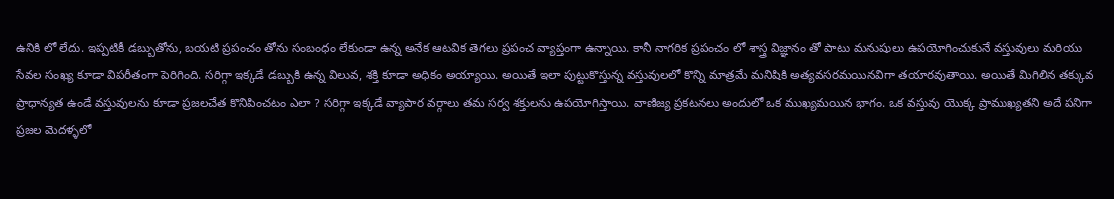ఉనికి లో లేదు. ఇప్పటికీ డబ్బుతోను, బయటి ప్రపంచం తోను సంబంధం లేకుండా ఉన్న అనేక ఆటవిక తెగలు ప్రపంచ వ్యాప్తంగా ఉన్నాయి. కానీ నాగరిక ప్రపంచం లో శాస్త్ర విజ్ఞానం తో పాటు మనుషులు ఉపయోగించుకునే వస్తువులు మరియు సేవల సంఖ్య కూడా విపరీతంగా పెరిగింది. సరిగ్గా ఇక్కడే డబ్బుకి ఉన్న విలువ, శక్తి కూడా అధికం అయ్యాయి. అయితే ఇలా పుట్టుకొస్తున్న వస్తువులలో కొన్ని మాత్రమే మనిషికి అత్యవసరమయినవిగా తయారవుతాయి. అయితే మిగిలిన తక్కువ ప్రాధాన్యత ఉండే వస్తువులను కూడా ప్రజలచేత కొనిపించటం ఎలా ? సరిగ్గా ఇక్కడే వ్యాపార వర్గాలు తమ సర్వ శక్తులను ఉపయోగిస్తాయి. వాణిజ్య ప్రకటనలు అందులో ఒక ముఖ్యమయిన భాగం. ఒక వస్తువు యొక్క ప్రాముఖ్యతని అదే పనిగా ప్రజల మెదళ్ళలో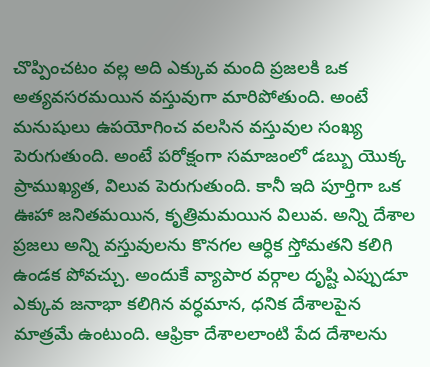చొప్పించటం వల్ల అది ఎక్కువ మంది ప్రజలకి ఒక అత్యవసరమయిన వస్తువుగా మారిపోతుంది. అంటే మనుషులు ఉపయోగించ వలసిన వస్తువుల సంఖ్య పెరుగుతుంది. అంటే పరోక్షంగా సమాజంలో డబ్బు యొక్క ప్రాముఖ్యత, విలువ పెరుగుతుంది. కానీ ఇది పూర్తిగా ఒక ఊహా జనితమయిన, కృత్రిమమయిన విలువ. అన్ని దేశాల ప్రజలు అన్ని వస్తువులను కొనగల ఆర్ధిక స్తోమతని కలిగి ఉండక పోవచ్చు. అందుకే వ్యాపార వర్గాల దృష్టి ఎప్పుడూ ఎక్కువ జనాభా కలిగిన వర్ధమాన, ధనిక దేశాలపైన మాత్రమే ఉంటుంది. ఆఫ్రికా దేశాలలాంటి పేద దేశాలను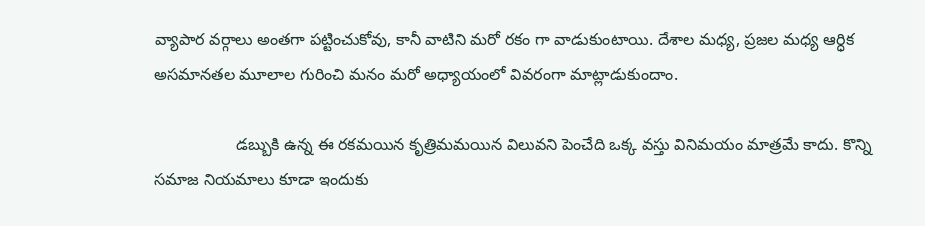వ్యాపార వర్గాలు అంతగా పట్టించుకోవు, కానీ వాటిని మరో రకం గా వాడుకుంటాయి. దేశాల మధ్య, ప్రజల మధ్య ఆర్ధిక అసమానతల మూలాల గురించి మనం మరో అధ్యాయంలో వివరంగా మాట్లాడుకుందాం.

                  డబ్బుకి ఉన్న ఈ రకమయిన కృత్రిమమయిన విలువని పెంచేది ఒక్క వస్తు వినిమయం మాత్రమే కాదు. కొన్ని సమాజ నియమాలు కూడా ఇందుకు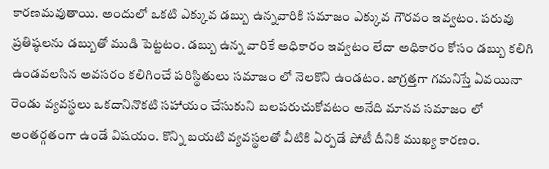కారణమవుతాయి. అందులో ఒకటి ఎక్కువ డబ్బు ఉన్నవారికి సమాజం ఎక్కువ గౌరవం ఇవ్వటం. పరువు ప్రతిష్ఠలను డబ్బుతో ముడి పెట్టటం. డబ్బు ఉన్న వారికే అధికారం ఇవ్వటం లేదా అధికారం కోసం డబ్బు కలిగి ఉండవలసిన అవసరం కలిగించే పరిస్థితులు సమాజం లో నెలకొని ఉండటం. జాగ్రత్తగా గమనిస్తే ఏవయినా రెండు వ్యవస్థలు ఒకదానినొకటి సహాయం చేసుకుని బలపరుచుకోవటం అనేది మానవ సమాజం లో అంతర్గతంగా ఉండే విషయం. కొన్ని బయటి వ్యవస్థలతో వీటికి ఏర్పడే పోటీ దీనికి ముఖ్య కారణం.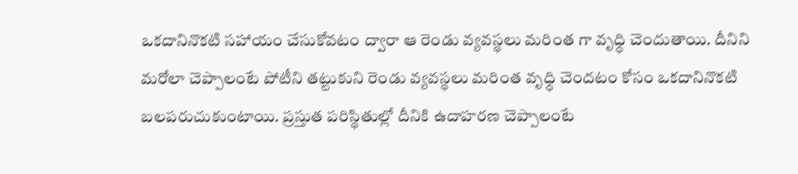ఒకదానినొకటి సహాయం చేసుకోవటం ద్వారా ఆ రెండు వ్యవస్థలు మరింత గా వృధ్ధి చెందుతాయి. దీనిని మరోలా చెప్పాలంటే పోటీని తట్టుకుని రెండు వ్యవస్థలు మరింత వృధ్ధి చెందటం కోసం ఒకదానినొకటి బలపరుచుకుంటాయి. ప్రస్తుత పరిస్థితుల్లో దీనికి ఉదాహరణ చెప్పాలంటే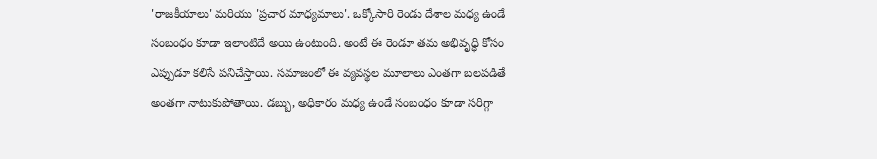'రాజకీయాలు' మరియు 'ప్రచార మాధ్యమాలు'. ఒక్కోసారి రెండు దేశాల మధ్య ఉండే సంబంధం కూడా ఇలాంటిదే అయి ఉంటుంది. అంటే ఈ రెండూ తమ అభివృధ్ధి కోసం ఎప్పుడూ కలిసే పనిచేస్తాయి. సమాజంలో ఈ వ్యవస్థల మూలాలు ఎంతగా బలపడితే అంతగా నాటుకుపోతాయి. డబ్బు, అధికారం మధ్య ఉండే సంబంధం కూడా సరిగ్గా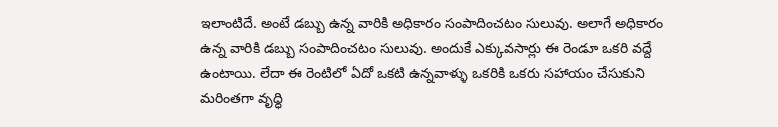ఇలాంటిదే. అంటే డబ్బు ఉన్న వారికి అధికారం సంపాదించటం సులువు. అలాగే అధికారం ఉన్న వారికి డబ్బు సంపాదించటం సులువు. అందుకే ఎక్కువసార్లు ఈ రెండూ ఒకరి వద్దే ఉంటాయి. లేదా ఈ రెంటిలో ఏదో ఒకటి ఉన్నవాళ్ళు ఒకరికి ఒకరు సహాయం చేసుకుని మరింతగా వృధ్ధి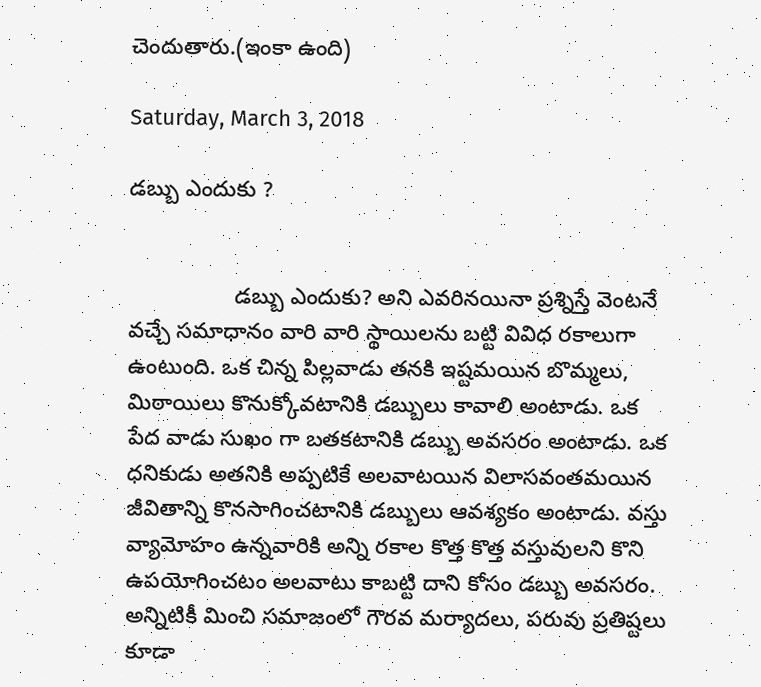చెందుతారు.(ఇంకా ఉంది)

Saturday, March 3, 2018

డబ్బు ఎందుకు ?


                 డబ్బు ఎందుకు? అని ఎవరినయినా ప్రశ్నిస్తే వెంటనే వచ్చే సమాధానం వారి వారి స్థాయిలను బట్టి వివిధ రకాలుగా ఉంటుంది. ఒక చిన్న పిల్లవాడు తనకి ఇష్టమయిన బొమ్మలు, మిఠాయిలు కొనుక్కోవటానికి డబ్బులు కావాలి అంటాడు. ఒక పేద వాడు సుఖం గా బతకటానికి డబ్బు అవసరం అంటాడు. ఒక ధనికుడు అతనికి అప్పటికే అలవాటయిన విలాసవంతమయిన జీవితాన్ని కొనసాగించటానికి డబ్బులు ఆవశ్యకం అంటాడు. వస్తు వ్యామోహం ఉన్నవారికి అన్ని రకాల కొత్త కొత్త వస్తువులని కొని ఉపయోగించటం అలవాటు కాబట్టి దాని కోసం డబ్బు అవసరం. అన్నిటికీ మించి సమాజంలో గౌరవ మర్యాదలు, పరువు ప్రతిష్టలు కూడా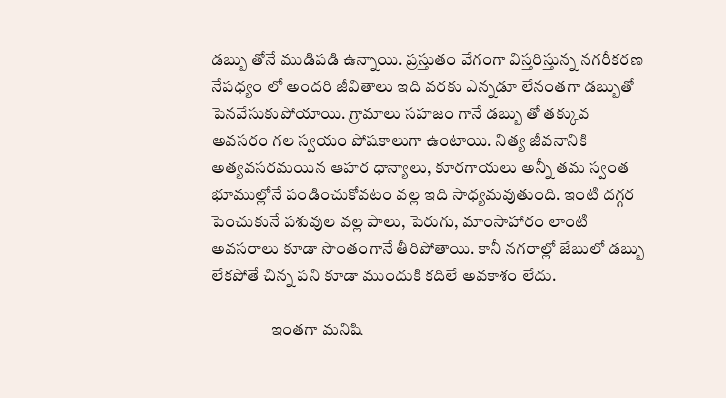డబ్బు తోనే ముడిపడి ఉన్నాయి. ప్రస్తుతం వేగంగా విస్తరిస్తున్న నగరీకరణ నేపధ్యం లో అందరి జీవితాలు ఇది వరకు ఎన్నడూ లేనంతగా డబ్బుతో పెనవేసుకుపోయాయి. గ్రామాలు సహజం గానే డబ్బు తో తక్కువ అవసరం గల స్వయం పోషకాలుగా ఉంటాయి. నిత్య జీవనానికి అత్యవసరమయిన ఆహర ధాన్యాలు, కూరగాయలు అన్నీ తమ స్వంత భూముల్లోనే పండించుకోవటం వల్ల ఇది సాధ్యమవుతుంది. ఇంటి దగ్గర పెంచుకునే పశువుల వల్ల పాలు, పెరుగు, మాంసాహారం లాంటి అవసరాలు కూడా సొంతంగానే తీరిపోతాయి. కానీ నగరాల్లో జేబులో డబ్బు లేకపోతే చిన్న పని కూడా ముందుకి కదిలే అవకాశం లేదు.

                  ఇంతగా మనిషి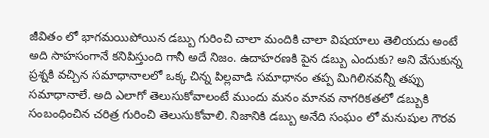జీవితం లో భాగమయిపోయిన డబ్బు గురించి చాలా మందికి చాలా విషయాలు తెలియదు అంటే అది సాహసంగానే కనిపిస్తుంది గానీ అదే నిజం. ఉదాహరణకి పైన డబ్బు ఎందుకు? అని వేసుకున్న ప్రశ్నకి వచ్చిన సమాధానాలలో ఒక్క చిన్న పిల్లవాడి సమాధానం తప్ప మిగిలినవన్నీ తప్పు సమాధానాలే. అది ఎలాగో తెలుసుకోవాలంటే ముందు మనం మానవ నాగరికతలో డబ్బుకి సంబంధించిన చరిత్ర గురించి తెలుసుకోవాలి. నిజానికి డబ్బు అనేది సంఘం లో మనుషుల గౌరవ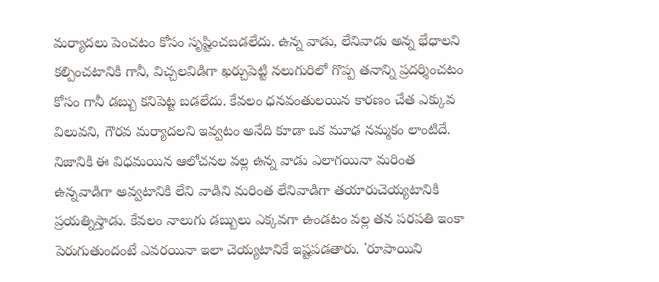మర్యాదలు పెంచటం కోసం సృష్టించబడలేదు. ఉన్న వాడు, లేనివాడు అన్న భేధాలని కల్పించటానికి గానీ, విచ్చలవిడిగా ఖర్చుపెట్టి నలుగురిలో గొప్ప తనాన్ని ప్రదర్శించటం కోసం గానీ డబ్బు కనిపెట్ట బడలేదు. కేవలం ధనవంతులయిన కారణం చేత ఎక్కువ విలువని, గౌరవ మర్యాదలని ఇవ్వటం అనేది కూడా ఒక మూఢ నమ్మకం లాంటిదే. నిజానికి ఈ విధమయిన ఆలోచనల వల్ల ఉన్న వాడు ఎలాగయినా మరింత ఉన్నవాడిగా అవ్వటానికి లేని వాడిని మరింత లేనివాడిగా తయారుచెయ్యటానికి ప్రయత్నిస్తాడు. కేవలం నాలుగు డబ్బులు ఎక్కవగా ఉండటం వల్ల తన పరపతి ఇంకా పెరుగుతుందంటే ఎవరయినా ఇలా చెయ్యటానికే ఇష్టపడతారు. 'రూపాయిని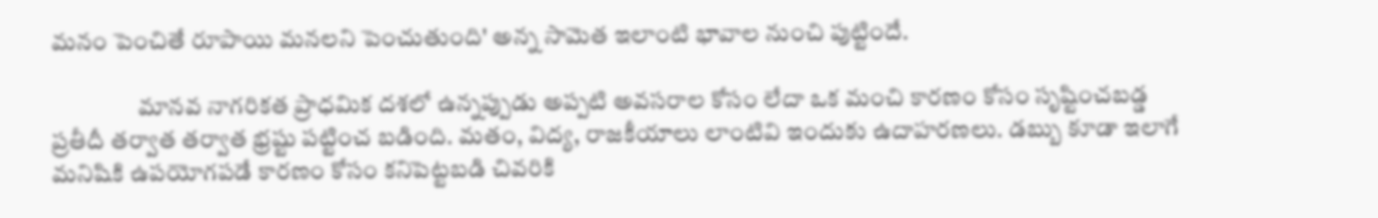మనం పెంచితే రూపాయి మనలని పెంచుతుంది' అన్న సామెత ఇలాంటి భావాల నుంచి పుట్టిందే.

                  మానవ నాగరికత ప్రాధమిక దశలో ఉన్నప్పుడు అప్పటి అవసరాల కోసం లేదా ఒక మంచి కారణం కోసం సృష్టించబడ్డ ప్రతీదీ తర్వాత తర్వాత భ్రష్టు పట్టించ బడింది. మతం, విద్య, రాజకీయాలు లాంటివి ఇందుకు ఉదాహరణలు. డబ్బు కూడా ఇలాగే మనిషికి ఉపయోగపడే కారణం కోసం కనిపెట్టబడి చివరికి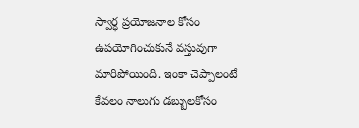స్వార్ధ ప్రయోజనాల కోసం ఉపయోగించుకునే వస్తువుగా మారిపోయింది. ఇంకా చెప్పాలంటే కేవలం నాలుగు డబ్బులకోసం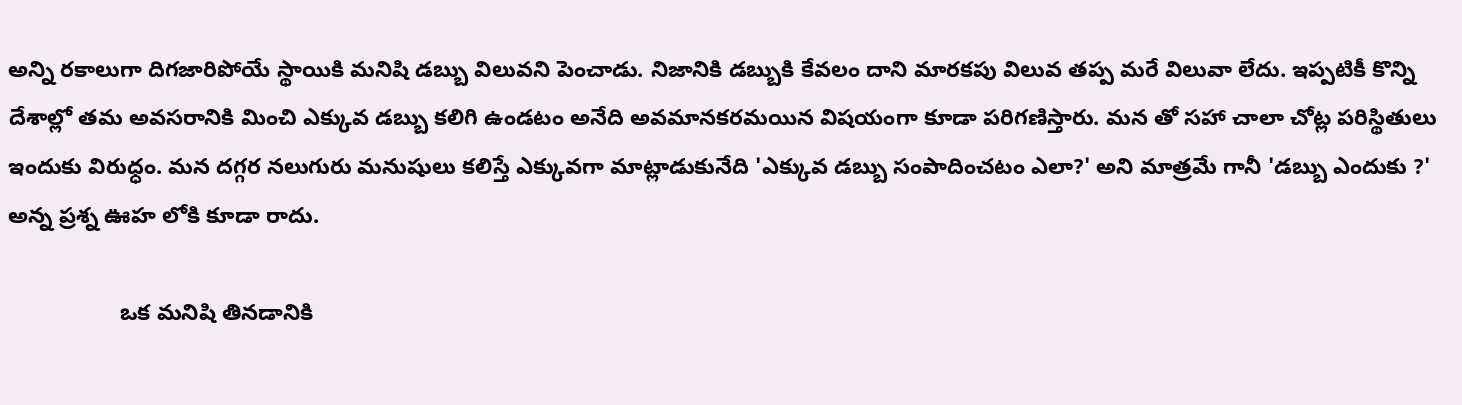అన్ని రకాలుగా దిగజారిపోయే స్థాయికి మనిషి డబ్బు విలువని పెంచాడు. నిజానికి డబ్బుకి కేవలం దాని మారకపు విలువ తప్ప మరే విలువా లేదు. ఇప్పటికీ కొన్ని దేశాల్లో తమ అవసరానికి మించి ఎక్కువ డబ్బు కలిగి ఉండటం అనేది అవమానకరమయిన విషయంగా కూడా పరిగణిస్తారు. మన తో సహా చాలా చోట్ల పరిస్థితులు ఇందుకు విరుధ్ధం. మన దగ్గర నలుగురు మనుషులు కలిస్తే ఎక్కువగా మాట్లాడుకునేది 'ఎక్కువ డబ్బు సంపాదించటం ఎలా?' అని మాత్రమే గానీ 'డబ్బు ఎందుకు ?' అన్న ప్రశ్న ఊహ లోకి కూడా రాదు.

                  ఒక మనిషి తినడానికి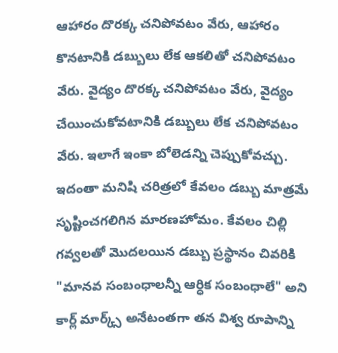ఆహారం దొరక్క చనిపోవటం వేరు, ఆహారం కొనటానికి డబ్బులు లేక ఆకలితో చనిపోవటం వేరు. వైద్యం దొరక్క చనిపోవటం వేరు, వైద్యం చేయించుకోవటానికి డబ్బులు లేక చనిపోవటం వేరు. ఇలాగే ఇంకా బోలెడన్ని చెప్పుకోవచ్చు. ఇదంతా మనిషి చరిత్రలో కేవలం డబ్బు మాత్రమే సృష్టించగలిగిన మారణహోమం. కేవలం చిల్లి గవ్వలతో మొదలయిన డబ్బు ప్రస్థానం చివరికి "మానవ సంబంధాలన్నీ ఆర్ధిక సంబంధాలే" అని కార్ల్ మార్క్స్ అనేటంతగా తన విశ్వ రూపాన్ని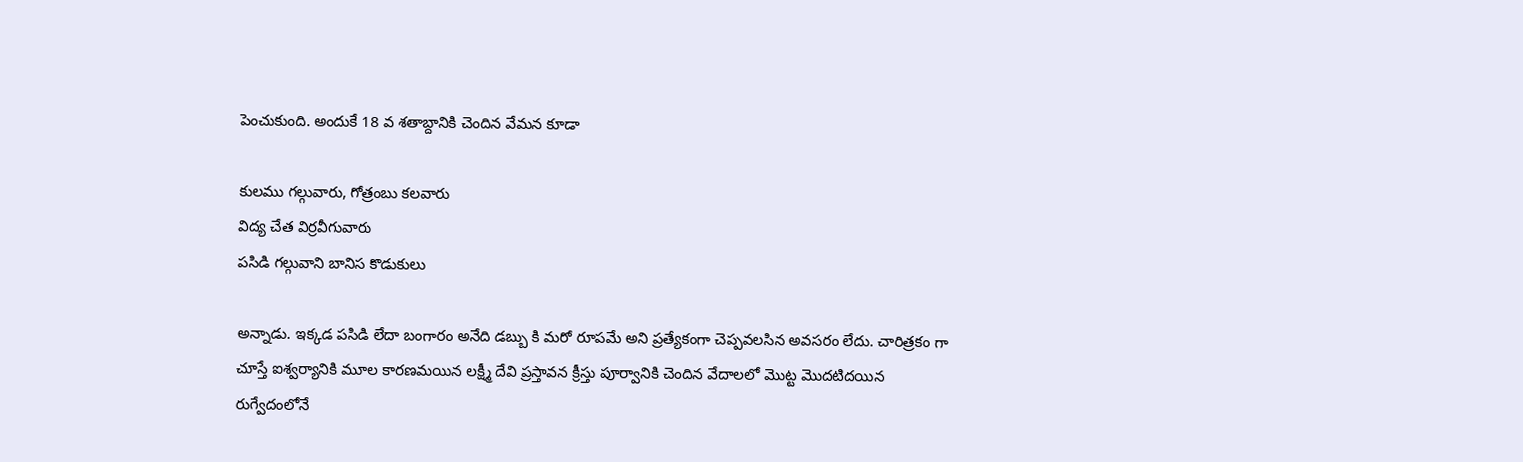పెంచుకుంది. అందుకే 18 వ శతాబ్దానికి చెందిన వేమన కూడా

కులము గల్గువారు, గోత్రంబు కలవారు
విద్య చేత విర్రవీగువారు
పసిడి గల్గువాని బానిస కొడుకులు

అన్నాడు. ఇక్కడ పసిడి లేదా బంగారం అనేది డబ్బు కి మరో రూపమే అని ప్రత్యేకంగా చెప్పవలసిన అవసరం లేదు. చారిత్రకం గా చూస్తే ఐశ్వర్యానికి మూల కారణమయిన లక్ష్మీ దేవి ప్రస్తావన క్రీస్తు పూర్వానికి చెందిన వేదాలలో మొట్ట మొదటిదయిన రుగ్వేదంలోనే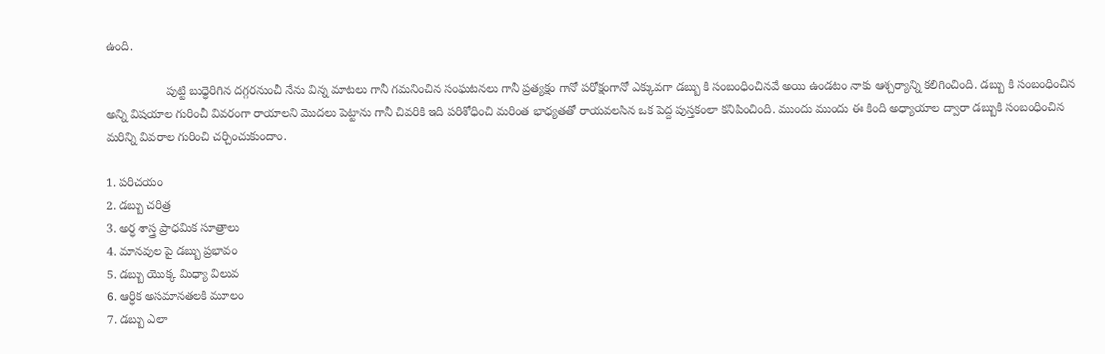ఉంది.

                  పుట్టి బుధ్ధెరిగిన దగ్గరనుంచీ నేను విన్న మాటలు గానీ గమనించిన సంఘటనలు గానీ ప్రత్యక్షం గానో పరోక్షంగానో ఎక్కువగా డబ్బు కి సంబంధించినవే అయి ఉండటం నాకు ఆశ్చర్యాన్ని కలిగించింది. డబ్బు కి సంబంధించిన అన్ని విషయాల గురించీ వివరంగా రాయాలని మొదలు పెట్టాను గానీ చివరికి ఇది పరిశోధించి మరింత భాధ్యతతో రాయవలసిన ఒక పెద్ద పుస్తకంలా కనిపించింది. ముందు ముందు ఈ కింది అధ్యాయాల ద్వారా డబ్బుకి సంబంధించిన మరిన్ని వివరాల గురించి చర్చించుకుందాం.

1. పరిచయం
2. డబ్బు చరిత్ర
3. అర్ధ శాస్త్ర ప్రాధమిక సూత్రాలు
4. మానవుల పై డబ్బు ప్రభావం
5. డబ్బు యొక్క మిధ్యా విలువ
6. ఆర్ధిక అసమానతలకి మూలం
7. డబ్బు ఎలా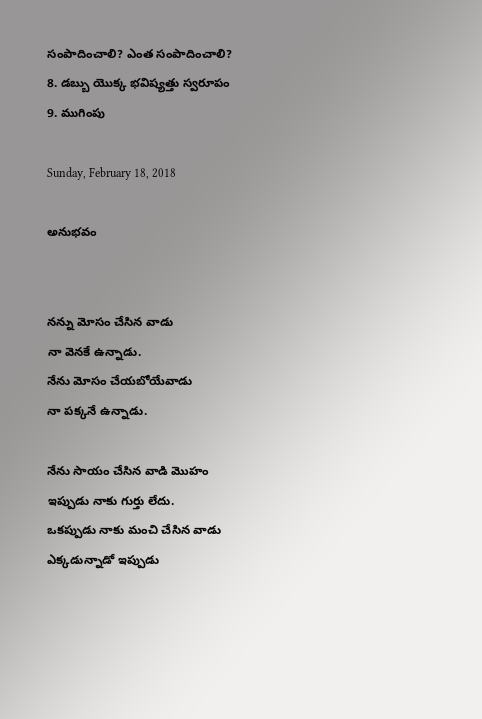సంపాదించాలి? ఎంత సంపాదించాలి?
8. డబ్బు యొక్క భవిష్యత్తు స్వరూపం
9. ముగింపు

Sunday, February 18, 2018

అనుభవం


నన్ను మోసం చేసిన వాడు
నా వెనకే ఉన్నాడు.
నేను మోసం చేయబోయేవాడు
నా పక్కనే ఉన్నాడు.

నేను సాయం చేసిన వాడి మొహం
ఇప్పుడు నాకు గుర్తు లేదు.
ఒకప్పుడు నాకు మంచి చేసిన వాడు
ఎక్కడున్నాడో ఇప్పుడు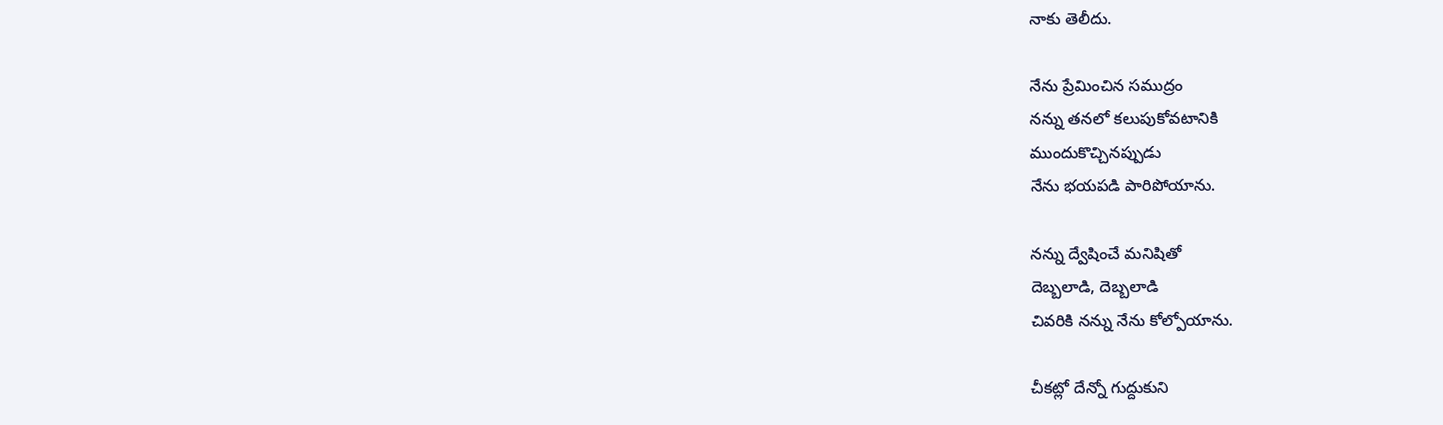నాకు తెలీదు.

నేను ప్రేమించిన సముద్రం
నన్ను తనలో కలుపుకోవటానికి
ముందుకొచ్చినప్పుడు
నేను భయపడి పారిపోయాను.

నన్ను ద్వేషించే మనిషితో
దెబ్బలాడి, దెబ్బలాడి
చివరికి నన్ను నేను కోల్పోయాను.

చీకట్లో దేన్నో గుద్దుకుని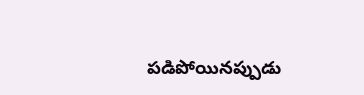పడిపోయినప్పుడు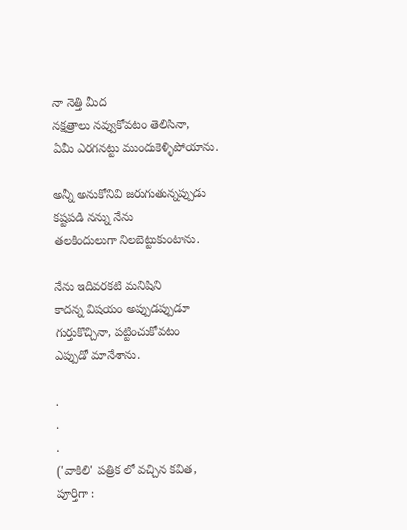నా నెత్తి మీద
నక్షత్రాలు నవ్వుకోవటం తెలిసినా,
ఏమీ ఎరగనట్టు ముందుకెళ్ళిపోయాను.

అన్నీ అనుకోనివి జరుగుతున్నప్పుడు
కష్టపడి నన్ను నేను
తలకిందులుగా నిలబెట్టుకుంటాను.

నేను ఇదివరకటి మనిషిని
కాదన్న విషయం అప్పుడప్పుడూ
గుర్తుకొచ్చినా, పట్టించుకోవటం
ఎప్పుడో మానేశాను.

.
.
.
('వాకిలి' పత్రిక లో వచ్చిన కవిత, పూర్తిగా :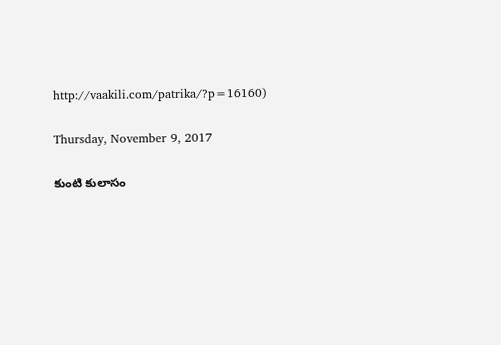http://vaakili.com/patrika/?p=16160)

Thursday, November 9, 2017

కుంటి కులాసం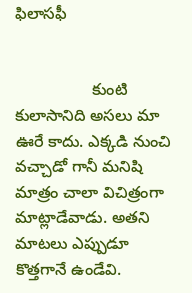ఫిలాసఫీ


                 కుంటి కులాసానిది అసలు మా ఊరే కాదు. ఎక్కడి నుంచి వచ్చాడో గానీ మనిషి మాత్రం చాలా విచిత్రంగా మాట్లాడేవాడు. అతని మాటలు ఎప్పుడూ కొత్తగానే ఉండేవి.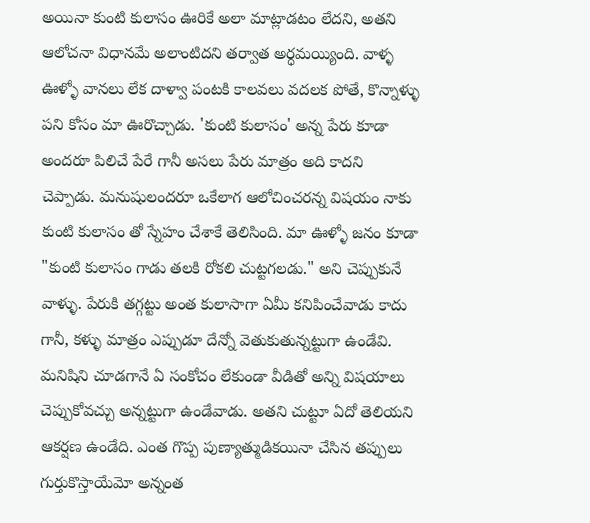అయినా కుంటి కులాసం ఊరికే అలా మాట్లాడటం లేదని, అతని ఆలోచనా విధానమే అలాంటిదని తర్వాత అర్ధమయ్యింది. వాళ్ళ ఊళ్ళో వానలు లేక దాళ్వా పంటకి కాలవలు వదలక పోతే, కొన్నాళ్ళు పని కోసం మా ఊరొచ్చాడు. 'కుంటి కులాసం' అన్న పేరు కూడా అందరూ పిలిచే పేరే గానీ అసలు పేరు మాత్రం అది కాదని చెప్పాడు. మనుషులందరూ ఒకేలాగ ఆలోచించరన్న విషయం నాకు కుంటి కులాసం తో స్నేహం చేశాకే తెలిసింది. మా ఊళ్ళో జనం కూడా "కుంటి కులాసం గాడు తలకి రోకలి చుట్టగలడు." అని చెప్పుకునే వాళ్ళు. పేరుకి తగ్గట్టు అంత కులాసాగా ఏమీ కనిపించేవాడు కాదు గానీ, కళ్ళు మాత్రం ఎప్పుడూ దేన్నో వెతుకుతున్నట్టుగా ఉండేవి. మనిషిని చూడగానే ఏ సంకోచం లేకుండా వీడితో అన్ని విషయాలు చెప్పుకోవచ్చు అన్నట్టుగా ఉండేవాడు. అతని చుట్టూ ఏదో తెలియని ఆకర్షణ ఉండేది. ఎంత గొప్ప పుణ్యాత్ముడికయినా చేసిన తప్పులు గుర్తుకొస్తాయేమో అన్నంత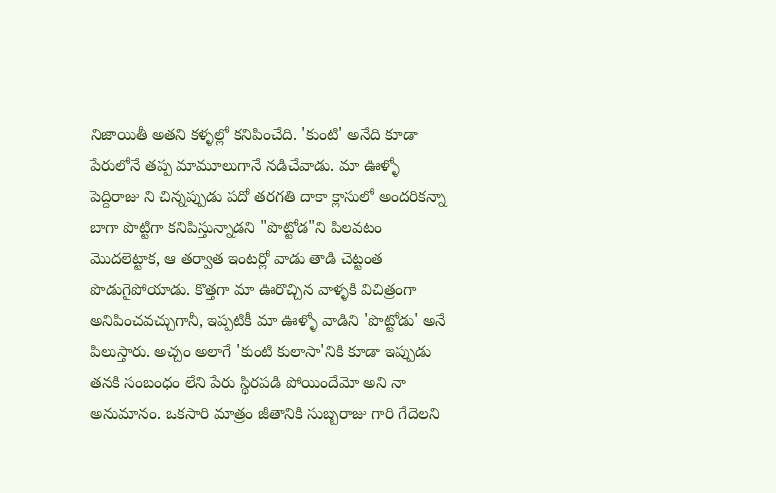నిజాయితీ అతని కళ్ళల్లో కనిపించేది. 'కుంటి' అనేది కూడా పేరులోనే తప్ప మామూలుగానే నడిచేవాడు. మా ఊళ్ళో పెద్దిరాజు ని చిన్నప్పుడు పదో తరగతి దాకా క్లాసులో అందరికన్నా బాగా పొట్టిగా కనిపిస్తున్నాడని "పొట్టోడ"ని పిలవటం మొదలెట్టాక, ఆ తర్వాత ఇంటర్లో వాడు తాడి చెట్టంత పొడుగైపోయాడు. కొత్తగా మా ఊరొచ్చిన వాళ్ళకి విచిత్రంగా అనిపించవచ్చుగానీ, ఇప్పటికీ మా ఊళ్ళో వాడిని 'పొట్టోడు' అనే పిలుస్తారు. అచ్చం అలాగే 'కుంటి కులాసా'నికి కూడా ఇప్పుడు తనకి సంబంధం లేని పేరు స్థిరపడి పోయిందేమో అని నా అనుమానం. ఒకసారి మాత్రం జీతానికి సుబ్బరాజు గారి గేదెలని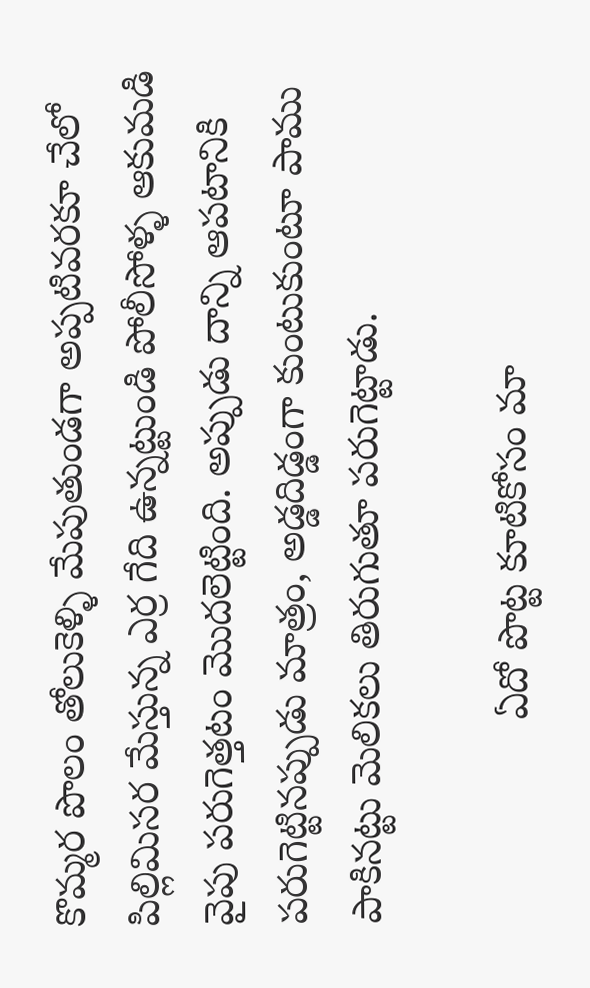కొమ్మర పొలం తోలుకెళ్ళి మేపుతుండగా అప్పటివరకూ చేలో పిల్లిమిసర మేస్తున్న ఎర్ర గేది ఉన్నట్టుండి పోలీసోళ్ళ ఆకుమడి వైపు పరుగెత్తటం మొదలెట్టింది. అప్పుడు దాన్ని ఆపటానికి పరుగెట్టినప్పుడు మాత్రం, అడ్డదిడ్డంగా కుంటుకుంటూ పాము పాకినట్టు మెలికలు తిరుగుతూ పరుగెట్టాడు.

                  ఏదో పొట్ట కూటికోసం మా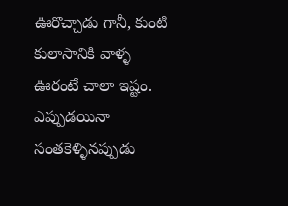ఊరొచ్చాడు గానీ, కుంటి కులాసానికి వాళ్ళ ఊరంటే చాలా ఇష్టం. ఎప్పుడయినా సంతకెళ్ళినప్పుడు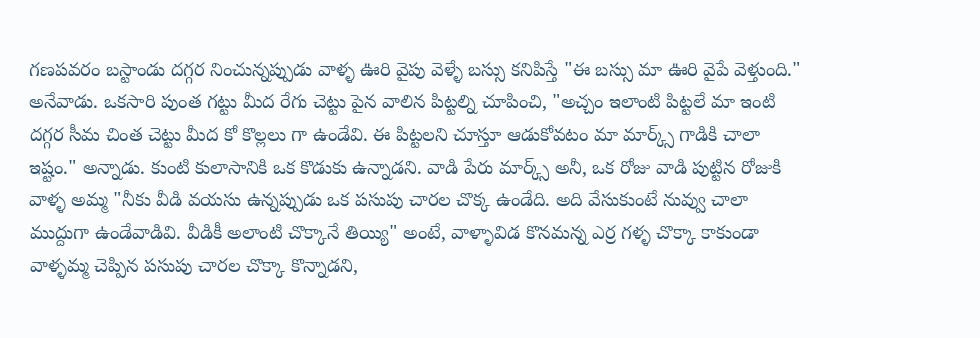గణపవరం బస్టాండు దగ్గర నించున్నప్పుడు వాళ్ళ ఊరి వైపు వెళ్ళే బస్సు కనిపిస్తే "ఈ బస్సు మా ఊరి వైపే వెళ్తుంది." అనేవాడు. ఒకసారి పుంత గట్టు మీద రేగు చెట్టు పైన వాలిన పిట్టల్ని చూపించి, "అచ్చం ఇలాంటి పిట్టలే మా ఇంటి దగ్గర సీమ చింత చెట్టు మీద కో కొల్లలు గా ఉండేవి. ఈ పిట్టలని చూస్తూ ఆడుకోవటం మా మార్క్స్ గాడికి చాలా ఇష్టం." అన్నాడు. కుంటి కులాసానికి ఒక కొడుకు ఉన్నాడని. వాడి పేరు మార్క్స్ అనీ, ఒక రోజు వాడి పుట్టిన రోజుకి వాళ్ళ అమ్మ "నీకు వీడి వయసు ఉన్నప్పుడు ఒక పసుపు చారల చొక్క ఉండేది. అది వేసుకుంటే నువ్వు చాలా ముద్దుగా ఉండేవాడివి. వీడికీ అలాంటి చొక్కానే తియ్యి" అంటే, వాళ్ళావిడ కొనమన్న ఎర్ర గళ్ళ చొక్కా కాకుండా వాళ్ళమ్మ చెప్పిన పసుపు చారల చొక్కా కొన్నాడని,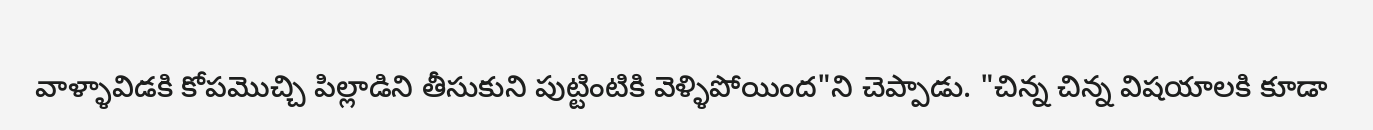వాళ్ళావిడకి కోపమొచ్చి పిల్లాడిని తీసుకుని పుట్టింటికి వెళ్ళిపోయింద"ని చెప్పాడు. "చిన్న చిన్న విషయాలకి కూడా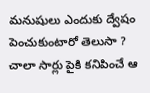మనుషులు ఎందుకు ద్వేషం పెంచుకుంటారో తెలుసా ? చాలా సార్లు పైకి కనిపించే ఆ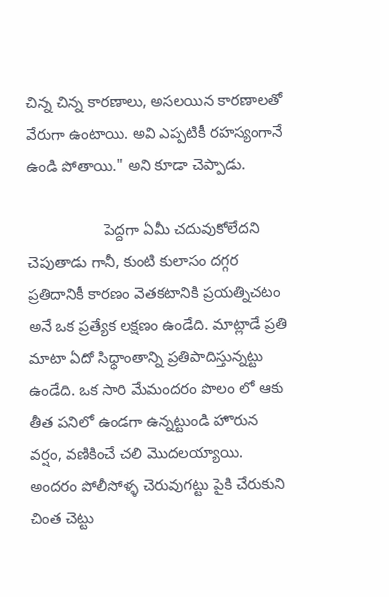చిన్న చిన్న కారణాలు, అసలయిన కారణాలతో వేరుగా ఉంటాయి. అవి ఎప్పటికీ రహస్యంగానే ఉండి పోతాయి." అని కూడా చెప్పాడు.

                  పెద్దగా ఏమీ చదువుకోలేదని చెపుతాడు గానీ, కుంటి కులాసం దగ్గర ప్రతిదానికీ కారణం వెతకటానికి ప్రయత్నిచటం అనే ఒక ప్రత్యేక లక్షణం ఉండేది. మాట్లాడే ప్రతి మాటా ఏదో సిధ్ధాంతాన్ని ప్రతిపాదిస్తున్నట్టు ఉండేది. ఒక సారి మేమందరం పొలం లో ఆకు తీత పనిలో ఉండగా ఉన్నట్టుండి హొరున వర్షం, వణికించే చలి మొదలయ్యాయి. అందరం పోలీసోళ్ళ చెరువుగట్టు పైకి చేరుకుని చింత చెట్టు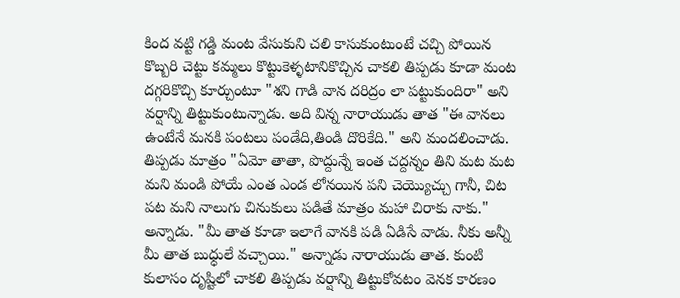కింద వట్టి గడ్డి మంట వేసుకుని చలి కాసుకుంటుంటే చచ్చి పోయిన కొబ్బరి చెట్టు కమ్మలు కొట్టుకెళ్ళటానికొచ్చిన చాకలి తిప్పడు కూడా మంట దగ్గరికొచ్చి కూర్చుంటూ "శని గాడి వాన దరిద్రం లా పట్టుకుందిరా" అని వర్షాన్ని తిట్టుకుంటున్నాడు. అది విన్న నారాయుడు తాత "ఈ వానలు ఉంటేనే మనకి పంటలు పండేది,తిండి దొరికేది." అని మందలించాడు. తిప్పడు మాత్రం "ఏమో తాతా, పొద్దున్నే ఇంత చద్దన్నం తిని మట మట మని మండి పోయే ఎంత ఎండ లోనయిన పని చెయ్యొచ్చు గానీ, చిట పట మని నాలుగు చినుకులు పడితే మాత్రం మహా చిరాకు నాకు." అన్నాడు. "మీ తాత కూడా ఇలాగే వానకి పడి ఏడిసే వాడు. నీకు అన్నీ మీ తాత బుధ్ధులే వచ్చాయి." అన్నాడు నారాయుడు తాత. కుంటి కులాసం దృష్టిలో చాకలి తిప్పడు వర్షాన్ని తిట్టుకోవటం వెనక కారణం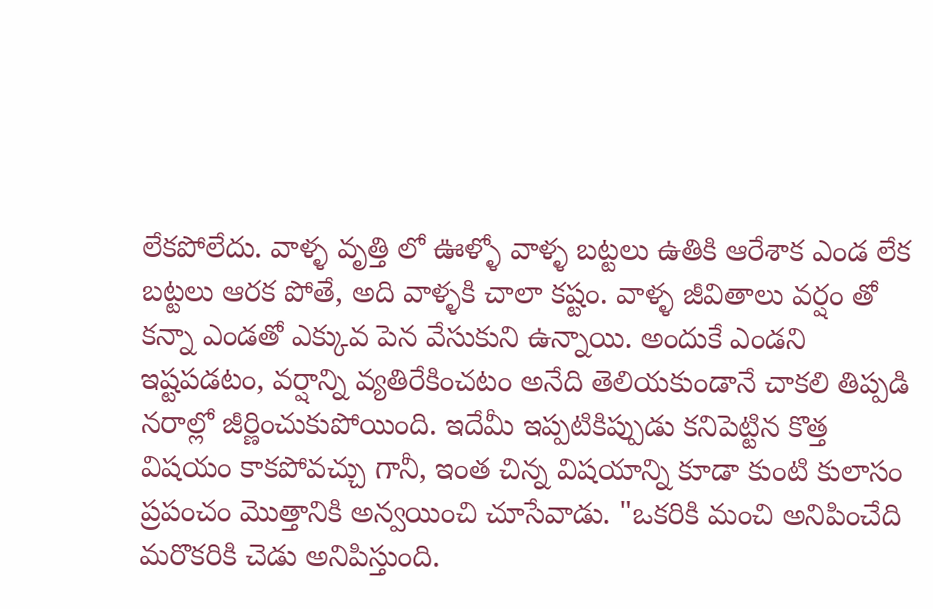లేకపోలేదు. వాళ్ళ వృత్తి లో ఊళ్ళో వాళ్ళ బట్టలు ఉతికి ఆరేశాక ఎండ లేక బట్టలు ఆరక పోతే, అది వాళ్ళకి చాలా కష్టం. వాళ్ళ జీవితాలు వర్షం తో కన్నా ఎండతో ఎక్కువ పెన వేసుకుని ఉన్నాయి. అందుకే ఎండని ఇష్టపడటం, వర్షాన్ని వ్యతిరేకించటం అనేది తెలియకుండానే చాకలి తిప్పడి నరాల్లో జీర్ణించుకుపోయింది. ఇదేమీ ఇప్పటికిప్పుడు కనిపెట్టిన కొత్త విషయం కాకపోవచ్చు గానీ, ఇంత చిన్న విషయాన్ని కూడా కుంటి కులాసం ప్రపంచం మొత్తానికి అన్వయించి చూసేవాడు. "ఒకరికి మంచి అనిపించేది మరొకరికి చెడు అనిపిస్తుంది.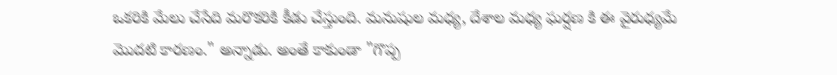ఒకరికి మేలు చేసేది మరొకరికి కీడు చేస్తుంది. మనుషుల మధ్య, దేశాల మధ్య ఘర్షణ కి ఈ వైరుధ్యమే మొదటి కారణం." అన్నాడు. అంతే కాకుండా "గొప్ప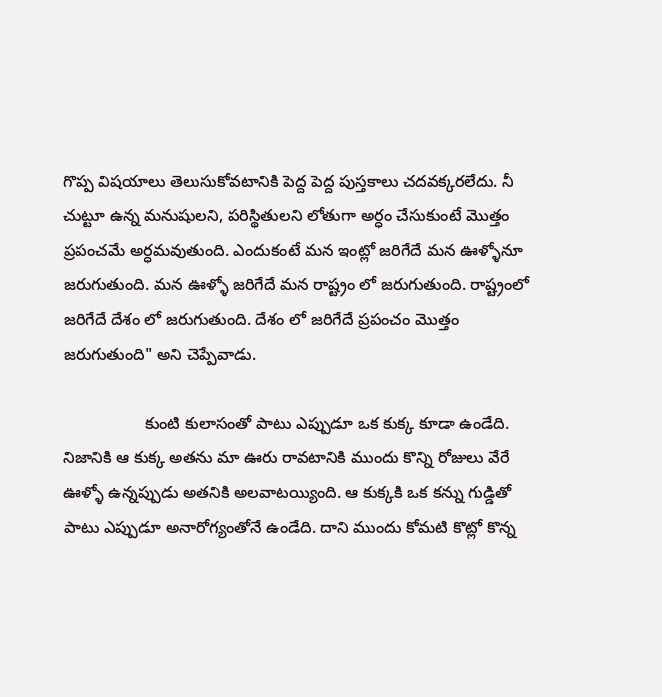గొప్ప విషయాలు తెలుసుకోవటానికి పెద్ద పెద్ద పుస్తకాలు చదవక్కరలేదు. నీ చుట్టూ ఉన్న మనుషులని, పరిస్థితులని లోతుగా అర్ధం చేసుకుంటే మొత్తం ప్రపంచమే అర్ధమవుతుంది. ఎందుకంటే మన ఇంట్లో జరిగేదే మన ఊళ్ళోనూ జరుగుతుంది. మన ఊళ్ళో జరిగేదే మన రాష్ట్రం లో జరుగుతుంది. రాష్ట్రంలో జరిగేదే దేశం లో జరుగుతుంది. దేశం లో జరిగేదే ప్రపంచం మొత్తం జరుగుతుంది" అని చెప్పేవాడు.

                  కుంటి కులాసంతో పాటు ఎప్పుడూ ఒక కుక్క కూడా ఉండేది. నిజానికి ఆ కుక్క అతను మా ఊరు రావటానికి ముందు కొన్ని రోజులు వేరే ఊళ్ళో ఉన్నప్పుడు అతనికి అలవాటయ్యింది. ఆ కుక్కకి ఒక కన్ను గుడ్డితో పాటు ఎప్పుడూ అనారోగ్యంతోనే ఉండేది. దాని ముందు కోమటి కొట్లో కొన్న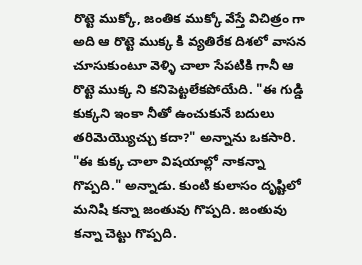రొట్టె ముక్కో, జంతిక ముక్కో వేస్తే విచిత్రం గా అది ఆ రొట్టె ముక్క కి వ్యతిరేక దిశలో వాసన చూసుకుంటూ వెళ్ళి చాలా సేపటికి గానీ ఆ రొట్టె ముక్క ని కనిపెట్టలేకపోయేది. "ఈ గుడ్డి కుక్కని ఇంకా నీతో ఉంచుకునే బదులు తరిమెయ్యొచ్చు కదా?" అన్నాను ఒకసారి. "ఈ కుక్క చాలా విషయాల్లో నాకన్నా గొప్పది." అన్నాడు. కుంటి కులాసం దృష్టిలో మనిషి కన్నా జంతువు గొప్పది. జంతువు కన్నా చెట్టు గొప్పది.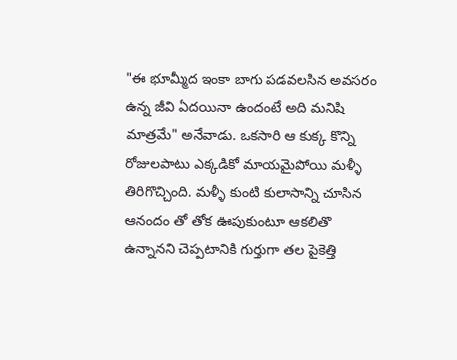"ఈ భూమ్మీద ఇంకా బాగు పడవలసిన అవసరం ఉన్న జీవి ఏదయినా ఉందంటే అది మనిషి మాత్రమే" అనేవాడు. ఒకసారి ఆ కుక్క కొన్ని రోజులపాటు ఎక్కడికో మాయమైపోయి మళ్ళీ తిరిగొచ్చింది. మళ్ళీ కుంటి కులాసాన్ని చూసిన ఆనందం తో తోక ఊపుకుంటూ ఆకలితొ ఉన్నానని చెప్పటానికి గుర్తుగా తల పైకెత్తి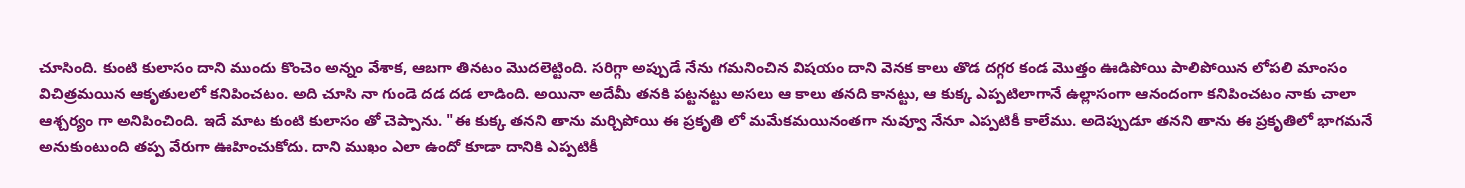చూసింది. కుంటి కులాసం దాని ముందు కొంచెం అన్నం వేశాక, ఆబగా తినటం మొదలెట్టింది. సరిగ్గా అప్పుడే నేను గమనించిన విషయం దాని వెనక కాలు తొడ దగ్గర కండ మొత్తం ఊడిపోయి పాలిపోయిన లోపలి మాంసం విచిత్రమయిన ఆకృతులలో కనిపించటం. అది చూసి నా గుండె దడ దడ లాడింది. అయినా అదేమీ తనకి పట్టనట్టు అసలు ఆ కాలు తనది కానట్టు, ఆ కుక్క ఎప్పటిలాగానే ఉల్లాసంగా ఆనందంగా కనిపించటం నాకు చాలా ఆశ్చర్యం గా అనిపించింది. ఇదే మాట కుంటి కులాసం తో చెప్పాను. "ఈ కుక్క తనని తాను మర్చిపోయి ఈ ప్రకృతి లో మమేకమయినంతగా నువ్వూ నేనూ ఎప్పటికీ కాలేము. అదెప్పుడూ తనని తాను ఈ ప్రకృతిలో భాగమనే అనుకుంటుంది తప్ప వేరుగా ఊహించుకోదు. దాని ముఖం ఎలా ఉందో కూడా దానికి ఎప్పటికీ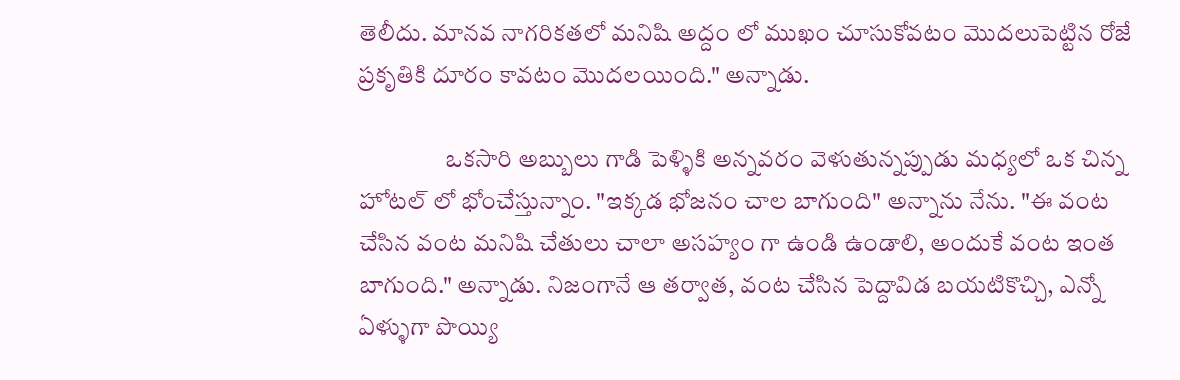తెలీదు. మానవ నాగరికతలో మనిషి అద్దం లో ముఖం చూసుకోవటం మొదలుపెట్టిన రోజే ప్రకృతికి దూరం కావటం మొదలయింది." అన్నాడు.

                  ఒకసారి అబ్బులు గాడి పెళ్ళికి అన్నవరం వెళుతున్నప్పుడు మధ్యలో ఒక చిన్న హోటల్ లో భోంచేస్తున్నాం. "ఇక్కడ భోజనం చాల బాగుంది" అన్నాను నేను. "ఈ వంట చేసిన వంట మనిషి చేతులు చాలా అసహ్యం గా ఉండి ఉండాలి, అందుకే వంట ఇంత బాగుంది." అన్నాడు. నిజంగానే ఆ తర్వాత, వంట చేసిన పెద్దావిడ బయటికొచ్చి, ఎన్నో ఏళ్ళుగా పొయ్యి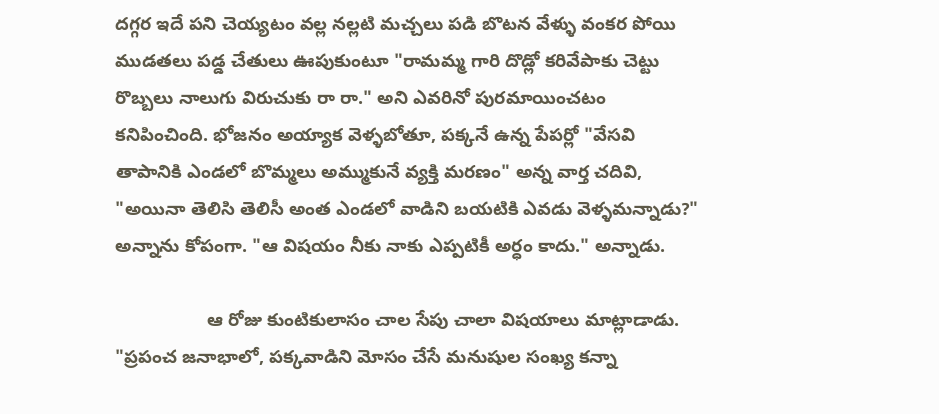దగ్గర ఇదే పని చెయ్యటం వల్ల నల్లటి మచ్చలు పడి బొటన వేళ్ళు వంకర పోయి ముడతలు పడ్డ చేతులు ఊపుకుంటూ "రామమ్మ గారి దొడ్లో కరివేపాకు చెట్టు రొబ్బలు నాలుగు విరుచుకు రా రా." అని ఎవరినో పురమాయించటం కనిపించింది. భోజనం అయ్యాక వెళ్ళబోతూ, పక్కనే ఉన్న పేపర్లో "వేసవి తాపానికి ఎండలో బొమ్మలు అమ్ముకునే వ్యక్తి మరణం" అన్న వార్త చదివి, "అయినా తెలిసి తెలిసీ అంత ఎండలో వాడిని బయటికి ఎవడు వెళ్ళమన్నాడు?" అన్నాను కోపంగా. "ఆ విషయం నీకు నాకు ఎప్పటికీ అర్ధం కాదు." అన్నాడు.

                  ఆ రోజు కుంటికులాసం చాల సేపు చాలా విషయాలు మాట్లాడాడు. "ప్రపంచ జనాభాలో, పక్కవాడిని మోసం చేసే మనుషుల సంఖ్య కన్నా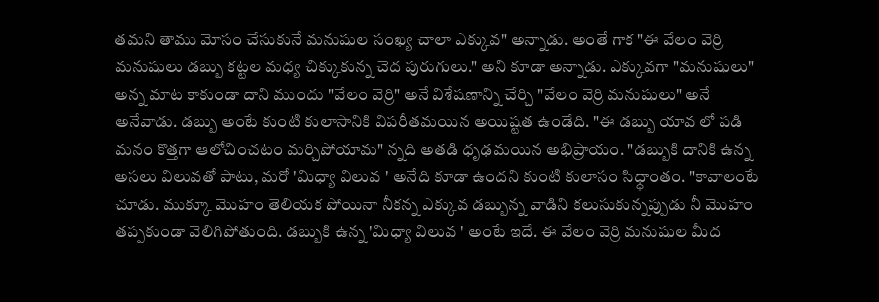తమని తాము మోసం చేసుకునే మనుషుల సంఖ్య చాలా ఎక్కువ" అన్నాడు. అంతే గాక "ఈ వేలం వెర్రి మనుషులు డబ్బు కట్టల మధ్య చిక్కుకున్న చెద పురుగులు." అని కూడా అన్నాడు. ఎక్కువగా "మనుషులు" అన్న మాట కాకుండా దాని ముందు "వేలం వెర్రి" అనే విశేషణాన్ని చేర్చి "వేలం వెర్రి మనుషులు" అనే అనేవాడు. డబ్బు అంటే కుంటి కులాసానికి విపరీతమయిన అయిష్టత ఉండేది. "ఈ డబ్బు యావ లో పడి మనం కొత్తగా ఆలోచించటం మర్చిపోయామ" న్నది అతడి ధృఢమయిన అభిప్రాయం. "డబ్బుకి దానికి ఉన్న అసలు విలువతో పాటు, మరో 'మిధ్యా విలువ ' అనేది కూడా ఉందని కుంటి కులాసం సిధ్ధాంతం. "కావాలంటే చూడు. ముక్కూ మొహం తెలియక పోయినా నీకన్న ఎక్కువ డబ్బున్న వాడిని కలుసుకున్నప్పుడు నీ మొహం తప్పకుండా వెలిగిపోతుంది. డబ్బుకి ఉన్న 'మిధ్యా విలువ ' అంటే ఇదే. ఈ వేలం వెర్రి మనుషుల మీద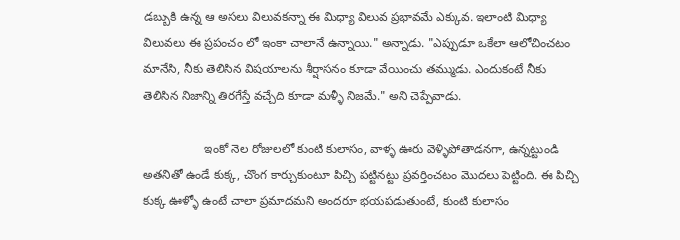డబ్బుకి ఉన్న ఆ అసలు విలువకన్నా ఈ మిధ్యా విలువ ప్రభావమే ఎక్కువ. ఇలాంటి మిధ్యా విలువలు ఈ ప్రపంచం లో ఇంకా చాలానే ఉన్నాయి." అన్నాడు. "ఎప్పుడూ ఒకేలా ఆలోచించటం మానేసి, నీకు తెలిసిన విషయాలను శీర్షాసనం కూడా వేయించు తమ్ముడు. ఎందుకంటే నీకు తెలిసిన నిజాన్ని తిరగేస్తే వచ్చేది కూడా మళ్ళీ నిజమే." అని చెప్పేవాడు.

                  ఇంకో నెల రోజులలో కుంటి కులాసం, వాళ్ళ ఊరు వెళ్ళిపోతాడనగా, ఉన్నట్టుండి అతనితో ఉండే కుక్క, చొంగ కార్చుకుంటూ పిచ్చి పట్టినట్టు ప్రవర్తించటం మొదలు పెట్టింది. ఈ పిచ్చి కుక్క ఊళ్ళో ఉంటే చాలా ప్రమాదమని అందరూ భయపడుతుంటే, కుంటి కులాసం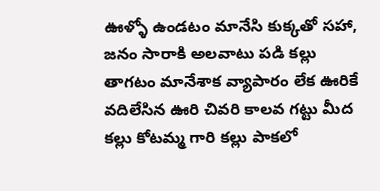ఊళ్ళో ఉండటం మానేసి కుక్కతో సహా, జనం సారాకి అలవాటు పడి కల్లు తాగటం మానేశాక వ్యాపారం లేక ఊరికే వదిలేసిన ఊరి చివరి కాలవ గట్టు మీద కల్లు కోటమ్మ గారి కల్లు పాకలో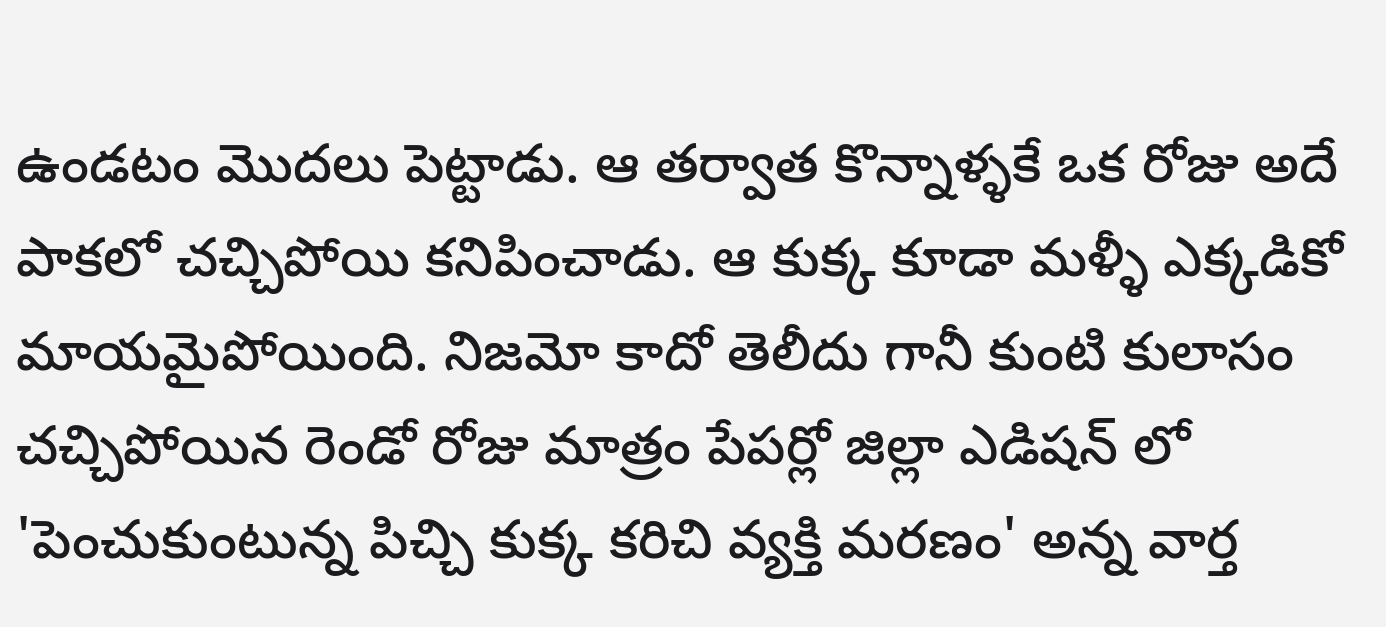ఉండటం మొదలు పెట్టాడు. ఆ తర్వాత కొన్నాళ్ళకే ఒక రోజు అదే పాకలో చచ్చిపోయి కనిపించాడు. ఆ కుక్క కూడా మళ్ళీ ఎక్కడికో మాయమైపోయింది. నిజమో కాదో తెలీదు గానీ కుంటి కులాసం చచ్చిపోయిన రెండో రోజు మాత్రం పేపర్లో జిల్లా ఎడిషన్ లో 'పెంచుకుంటున్న పిచ్చి కుక్క కరిచి వ్యక్తి మరణం' అన్న వార్త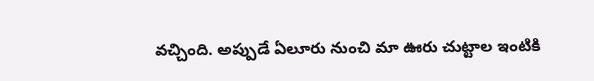వచ్చింది. అప్పుడే ఏలూరు నుంచి మా ఊరు చుట్టాల ఇంటికి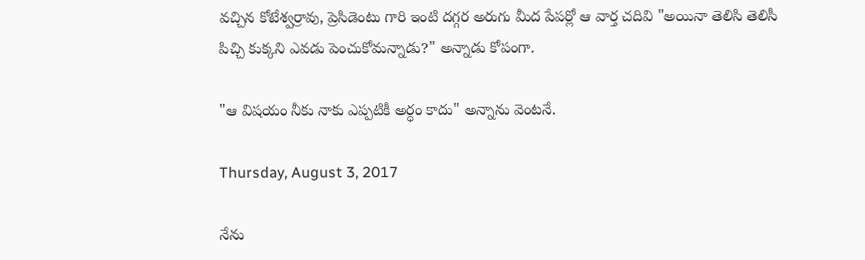వచ్చిన కోటేశ్వర్రావు, ప్రెసిడెంటు గారి ఇంటి దగ్గర అరుగు మీద పేపర్లో ఆ వార్త చదివి "అయినా తెలిసి తెలిసీ పిచ్చి కుక్కని ఎవడు పెంచుకోమన్నాడు?" అన్నాడు కోపంగా.

"ఆ విషయం నీకు నాకు ఎప్పటికీ అర్ధం కాదు" అన్నాను వెంటనే.

Thursday, August 3, 2017

నేను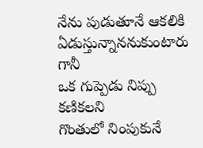నేను పుడుతూనే ఆకలికి ఏడుస్తున్నాననుకుంటారు గానీ
ఒక గుప్పెడు నిప్పు కణికలని
గొంతులో నింపుకునే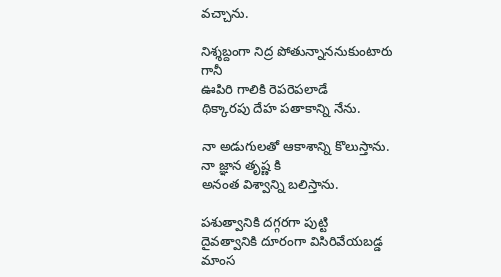వచ్చాను.

నిశ్శబ్దంగా నిద్ర పోతున్నాననుకుంటారు గానీ
ఊపిరి గాలికి రెపరెపలాడే
థిక్కారపు దేహ పతాకాన్ని నేను.

నా అడుగులతో ఆకాశాన్ని కొలుస్తాను.
నా జ్ఞాన తృష్ణ కి
అనంత విశ్వాన్ని బలిస్తాను.

పశుత్వానికి దగ్గరగా పుట్టి
దైవత్వానికి దూరంగా విసిరివేయబడ్డ
మాంస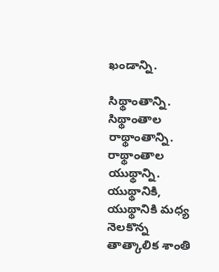ఖండాన్ని.

సిథ్థాంతాన్ని.
సిథ్థాంతాల రాథ్థాంతాన్ని.
రాథ్థాంతాల యుథ్థాన్ని.
యుథ్థానికి, యుథ్థానికి మధ్య
నెలకొన్న తాత్కాలిక శాంతి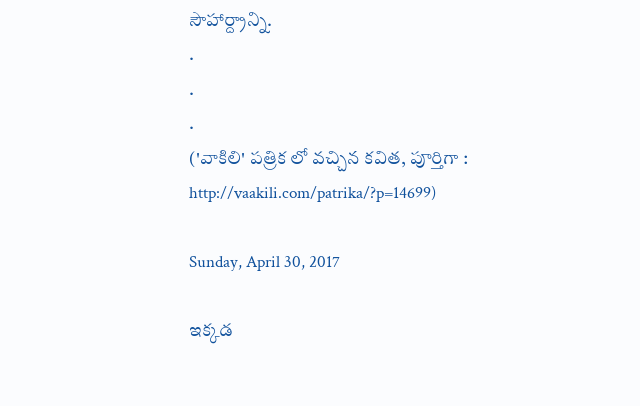సౌహార్ద్రాన్ని.
.
.
.
('వాకిలి' పత్రిక లో వచ్చిన కవిత, పూర్తిగా : http://vaakili.com/patrika/?p=14699)

Sunday, April 30, 2017

ఇక్కడ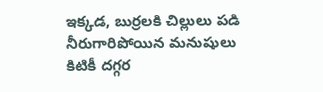ఇక్కడ, బుర్రలకి చిల్లులు పడి
నీరుగారిపోయిన మనుషులు
కిటికీ దగ్గర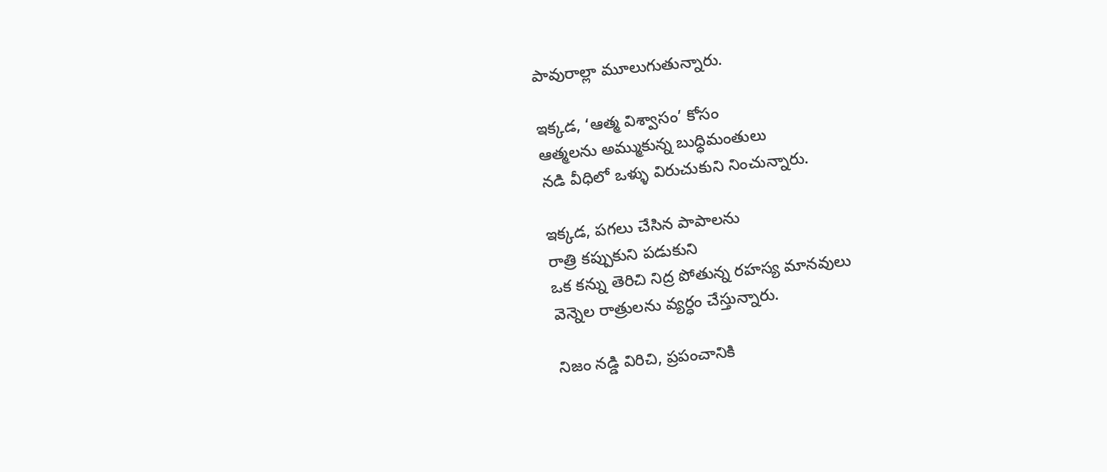పావురాల్లా మూలుగుతున్నారు.

ఇక్కడ, ‘ఆత్మ విశ్వాసం’ కోసం
ఆత్మలను అమ్ముకున్న బుధ్ధిమంతులు
నడి వీధిలో ఒళ్ళు విరుచుకుని నించున్నారు.

ఇక్కడ, పగలు చేసిన పాపాలను
రాత్రి కప్పుకుని పడుకుని
ఒక కన్ను తెరిచి నిద్ర పోతున్న రహస్య మానవులు
వెన్నెల రాత్రులను వ్యర్ధం చేస్తున్నారు.

నిజం నడ్డి విరిచి, ప్రపంచానికి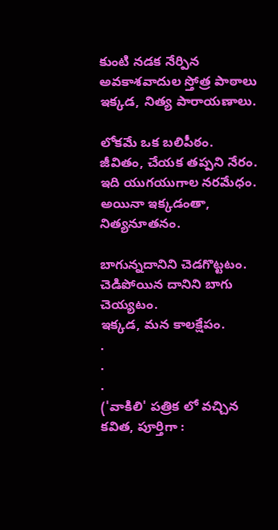కుంటి నడక నేర్పిన అవకాశవాదుల స్తోత్ర పాఠాలు
ఇక్కడ, నిత్య పారాయణాలు.

లోకమే ఒక బలిపీఠం.
జీవితం, చేయక తప్పని నేరం.
ఇది యుగయుగాల నరమేధం.
అయినా ఇక్కడంతా, నిత్యనూతనం.

బాగున్నదానిని చెడగొట్టటం.
చెడిపోయిన దానిని బాగు చెయ్యటం.
ఇక్కడ, మన కాలక్షేపం.
.
.
.
('వాకిలి' పత్రిక లో వచ్చిన కవిత, పూర్తిగా :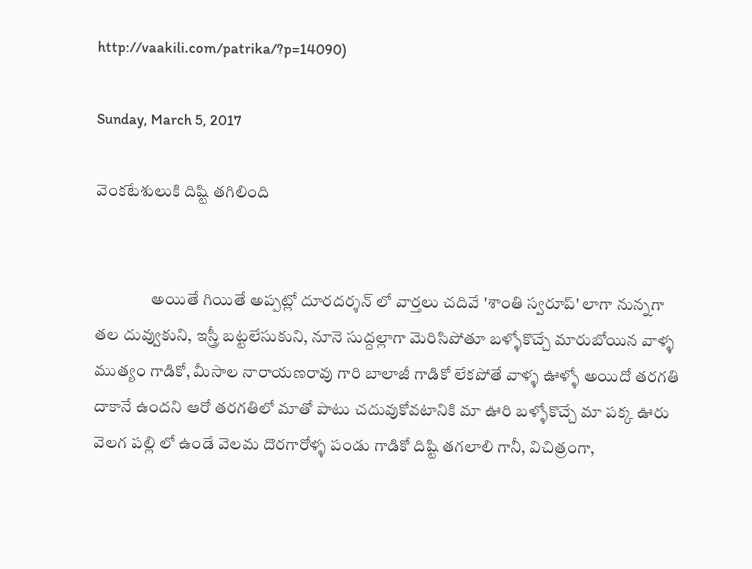http://vaakili.com/patrika/?p=14090)

Sunday, March 5, 2017

వెంకటేశులుకి దిష్టి తగిలింది


                 అయితే గియితే అప్పట్లో దూరదర్శన్ లో వార్తలు చదివే 'శాంతి స్వరూప్' లాగా నున్నగా తల దువ్వుకుని, ఇస్త్రీ బట్టలేసుకుని, నూనె సుద్దల్లాగా మెరిసిపోతూ బళ్ళోకొచ్చే మారుబోయిన వాళ్ళ ముత్యం గాడికో, మీసాల నారాయణరావు గారి బాలాజీ గాడికో లేకపోతే వాళ్ళ ఊళ్ళో అయిదో తరగతి దాకానే ఉందని ఆరో తరగతిలో మాతో పాటు చదువుకోవటానికి మా ఊరి బళ్ళోకొచ్చే మా పక్క ఊరు వెలగ పల్లి లో ఉండే వెలమ దొరగారోళ్ళ పండు గాడికో దిష్టి తగలాలి గానీ, విచిత్రంగా,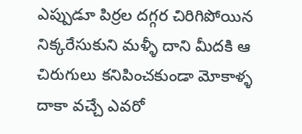ఎప్పుడూ పిర్రల దగ్గర చిరిగిపోయిన నిక్కరేసుకుని మళ్ళీ దాని మీదకి ఆ చిరుగులు కనిపించకుండా మోకాళ్ళ దాకా వచ్చే ఎవరో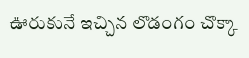ఊరుకునే ఇచ్చిన లొడంగం చొక్కా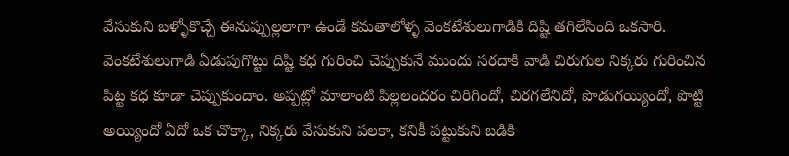వేసుకుని బళ్ళోకొచ్చే ఈనుప్పుల్లలాగా ఉండే కమతాలోళ్ళ వెంకటేశులుగాడికి దిష్టి తగిలేసింది ఒకసారి. వెంకటేశులుగాడి ఏడుపుగొట్టు దిష్టి కధ గురించి చెప్పుకునే ముందు సరదాకి వాడి చిరుగుల నిక్కరు గురించిన పిట్ట కధ కూడా చెప్పుకుందాం. అప్పట్లో మాలాంటి పిల్లలందరం చిరిగిందో, చిరగలేనిదో, పొడుగయ్యిందో, పొట్టి అయ్యిందో ఏదో ఒక చొక్కా, నిక్కరు వేసుకుని పలకా, కనికీ పట్టుకుని బడికి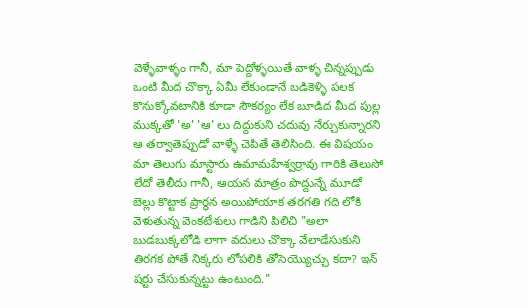వెళ్ళేవాళ్ళం గానీ, మా పెద్దోళ్ళయితే వాళ్ళ చిన్నప్పుడు ఒంటి మీద చొక్కా ఏమీ లేకుండానే బడికెళ్ళి పలక కొనుక్కోవటానికి కూడా సౌకర్యం లేక బూడిద మీద పుల్ల ముక్కతో 'అ' 'ఆ' లు దిద్దుకుని చదువు నేర్చుకున్నారని ఆ తర్వాతెప్పుడో వాళ్ళే చెపితే తెలిసింది. ఈ విషయం మా తెలుగు మాస్టారు ఉమామహేశ్వర్రావు గారికి తెలుసో లేదో తెలీదు గానీ, ఆయన మాత్రం పొద్దున్నే మూడో బెల్లు కొట్టాక ప్రార్ధన అయిపోయాక తరగతి గది లోకి వెళుతున్న వెంకటేశులు గాడిని పిలిచి "అలా బుడబుక్కలోడి లాగా వదులు చొక్కా వేలాడేసుకుని తిరగక పోతే నిక్కరు లోపలికి తోసెయ్యొచ్చు కదా? ఇన్ షర్టు చేసుకున్నట్టు ఉంటుంది."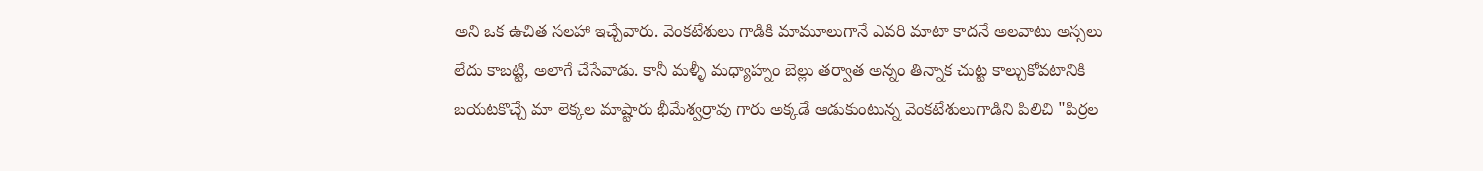అని ఒక ఉచిత సలహా ఇచ్చేవారు. వెంకటేశులు గాడికి మామూలుగానే ఎవరి మాటా కాదనే అలవాటు అస్సలు లేదు కాబట్టి, అలాగే చేసేవాడు. కానీ మళ్ళీ మధ్యాహ్నం బెల్లు తర్వాత అన్నం తిన్నాక చుట్ట కాల్చుకోవటానికి బయటకొచ్చే మా లెక్కల మాష్టారు భీమేశ్వర్రావు గారు అక్కడే ఆడుకుంటున్న వెంకటేశులుగాడిని పిలిచి "పిర్రల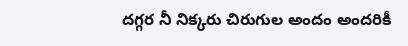దగ్గర నీ నిక్కరు చిరుగుల అందం అందరికీ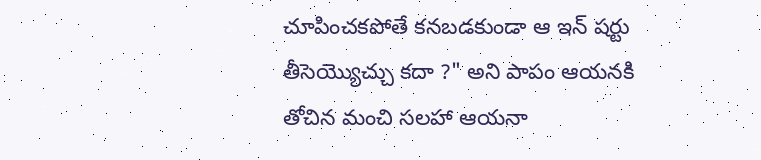చూపించకపోతే కనబడకుండా ఆ ఇన్ షర్టు తీసెయ్యొచ్చు కదా ?" అని పాపం ఆయనకి తోచిన మంచి సలహా ఆయనా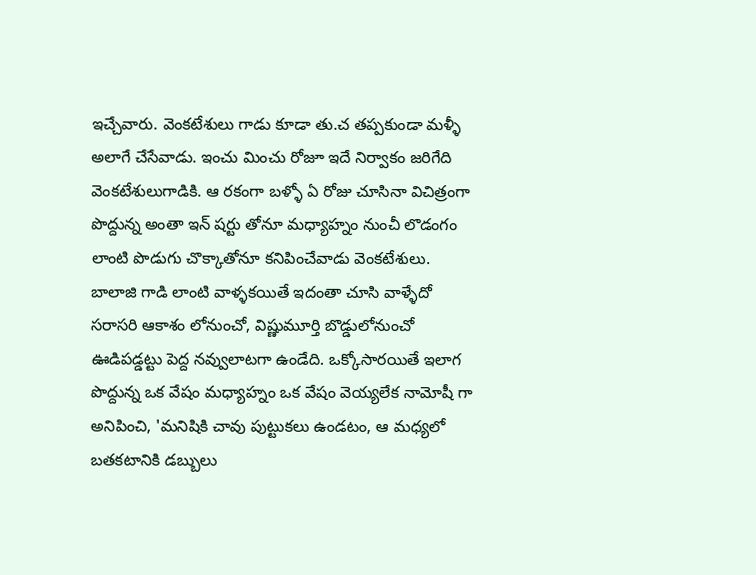ఇచ్చేవారు. వెంకటేశులు గాడు కూడా తు.చ తప్పకుండా మళ్ళీ అలాగే చేసేవాడు. ఇంచు మించు రోజూ ఇదే నిర్వాకం జరిగేది వెంకటేశులుగాడికి. ఆ రకంగా బళ్ళో ఏ రోజు చూసినా విచిత్రంగా పొద్దున్న అంతా ఇన్ షర్టు తోనూ మధ్యాహ్నం నుంచీ లొడంగం లాంటి పొడుగు చొక్కాతోనూ కనిపించేవాడు వెంకటేశులు. బాలాజి గాడి లాంటి వాళ్ళకయితే ఇదంతా చూసి వాళ్ళేదో సరాసరి ఆకాశం లోనుంచో, విష్ణుమూర్తి బొడ్డులోనుంచో ఊడిపడ్డట్టు పెద్ద నవ్వులాటగా ఉండేది. ఒక్కోసారయితే ఇలాగ పొద్దున్న ఒక వేషం మధ్యాహ్నం ఒక వేషం వెయ్యలేక నామోషీ గా అనిపించి, 'మనిషికి చావు పుట్టుకలు ఉండటం, ఆ మధ్యలో బతకటానికి డబ్బులు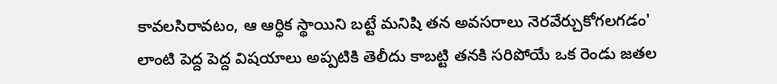కావలసిరావటం, ఆ ఆర్ధిక స్థాయిని బట్టే మనిషి తన అవసరాలు నెరవేర్చుకోగలగడం' లాంటి పెద్ద పెద్ద విషయాలు అప్పటికి తెలీదు కాబట్టి తనకి సరిపోయే ఒక రెండు జతల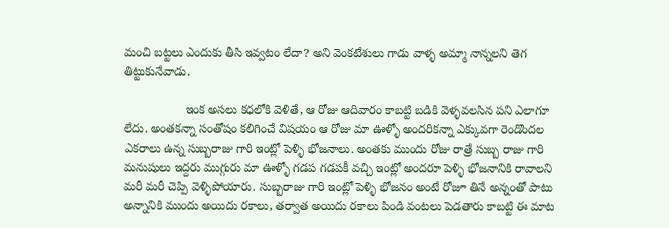మంచి బట్టలు ఎందుకు తీసి ఇవ్వటం లేదా? అని వెంకటేశులు గాడు వాళ్ళ అమ్మా నాన్నలని తెగ తిట్టుకునేవాడు.

                  ఇంక అసలు కధలోకి వెళితే, ఆ రోజు ఆదివారం కాబట్టి బడికి వెళ్ళవలసిన పని ఎలాగూ లేదు. అంతకన్నా సంతోషం కలిగించే విషయం ఆ రోజు మా ఊళ్ళో అందరికన్నా ఎక్కువగా రెండొందల ఎకరాలు ఉన్న సుబ్బరాజు గారి ఇంట్లో పెళ్ళి భోజనాలు. అంతకు ముందు రోజు రాత్రే సుబ్బ రాజు గారి మనుషులు ఇద్దరు ముగ్గురు మా ఊళ్ళో గడప గడపకీ వచ్చి ఇంట్లో అందరూ పెళ్ళి భోజనానికి రావాలని మరీ మరీ చెప్పి వెళ్ళిపోయారు. సుబ్బరాజు గారి ఇంట్లో పెళ్ళి భోజనం అంటే రోజూ తినే అన్నంతో పాటు అన్నానికి ముందు అయిదు రకాలు, తర్వాత అయిదు రకాలు పిండి వంటలు పెడతారు కాబట్టి ఈ మాట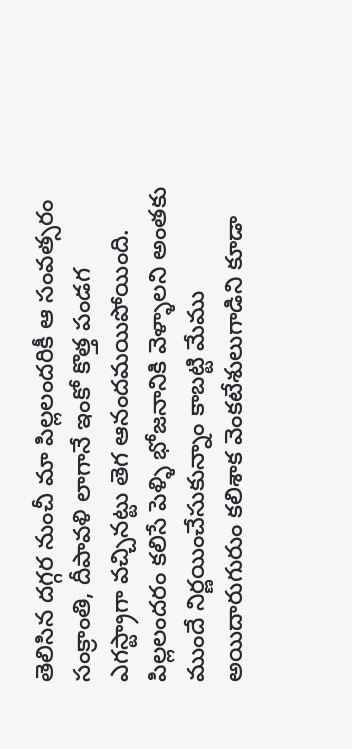తెలిసిన దగ్గర నుంచీ మా పిల్లలందరికీ ఆ సంవత్సరం సంక్రాంతి, దీపావళి లాగానే ఇంకో కొత్త పండగ ఎగస్ట్రాగా వచ్చినట్టు తెగ ఆనందమయిపోయింది. పిల్లలందరం కలిసే పెళ్ళి భోజనానికి వెళ్ళాలని అంతకు ముందే నిర్ణయించేసుకున్నాం కాబట్టి మేము అయిదారుగురుం కలిశాక వెంకటేశులుగాడిని కూడా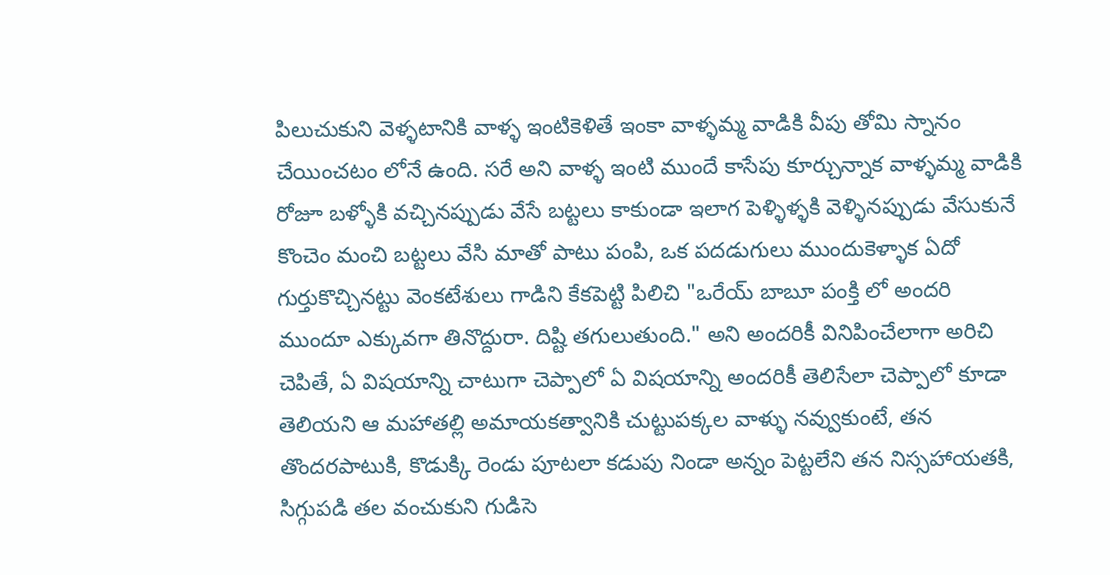పిలుచుకుని వెళ్ళటానికి వాళ్ళ ఇంటికెళితే ఇంకా వాళ్ళమ్మ వాడికి వీపు తోమి స్నానం చేయించటం లోనే ఉంది. సరే అని వాళ్ళ ఇంటి ముందే కాసేపు కూర్చున్నాక వాళ్ళమ్మ వాడికి రోజూ బళ్ళోకి వచ్చినప్పుడు వేసే బట్టలు కాకుండా ఇలాగ పెళ్ళిళ్ళకి వెళ్ళినప్పుడు వేసుకునే కొంచెం మంచి బట్టలు వేసి మాతో పాటు పంపి, ఒక పదడుగులు ముందుకెళ్ళాక ఏదో గుర్తుకొచ్చినట్టు వెంకటేశులు గాడిని కేకపెట్టి పిలిచి "ఒరేయ్ బాబూ పంక్తి లో అందరి ముందూ ఎక్కువగా తినొద్దురా. దిష్టి తగులుతుంది." అని అందరికీ వినిపించేలాగా అరిచి చెపితే, ఏ విషయాన్ని చాటుగా చెప్పాలో ఏ విషయాన్ని అందరికీ తెలిసేలా చెప్పాలో కూడా తెలియని ఆ మహాతల్లి అమాయకత్వానికి చుట్టుపక్కల వాళ్ళు నవ్వుకుంటే, తన తొందరపాటుకి, కొడుక్కి రెండు పూటలా కడుపు నిండా అన్నం పెట్టలేని తన నిస్సహాయతకి, సిగ్గుపడి తల వంచుకుని గుడిసె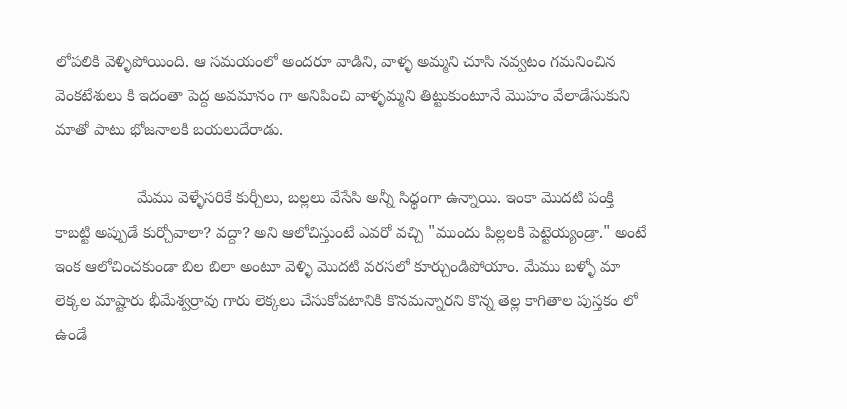లోపలికి వెళ్ళిపోయింది. ఆ సమయంలో అందరూ వాడిని, వాళ్ళ అమ్మని చూసి నవ్వటం గమనించిన వెంకటేశులు కి ఇదంతా పెద్ద అవమానం గా అనిపించి వాళ్ళమ్మని తిట్టుకుంటూనే మొహం వేలాడేసుకుని మాతో పాటు భోజనాలకి బయలుదేరాడు.

                  మేము వెళ్ళేసరికే కుర్చీలు, బల్లలు వేసేసి అన్నీ సిధ్ధంగా ఉన్నాయి. ఇంకా మొదటి పంక్తి కాబట్టి అప్పుడే కుర్చోవాలా? వద్దా? అని ఆలోచిస్తుంటే ఎవరో వచ్చి "ముందు పిల్లలకి పెట్టెయ్యండ్రా." అంటే ఇంక ఆలోచించకుండా బిల బిలా అంటూ వెళ్ళి మొదటి వరసలో కూర్చుండిపోయాం. మేము బళ్ళో మా లెక్కల మాష్టారు భీమేశ్వర్రావు గారు లెక్కలు చేసుకోవటానికి కొనమన్నారని కొన్న తెల్ల కాగితాల పుస్తకం లో ఉండే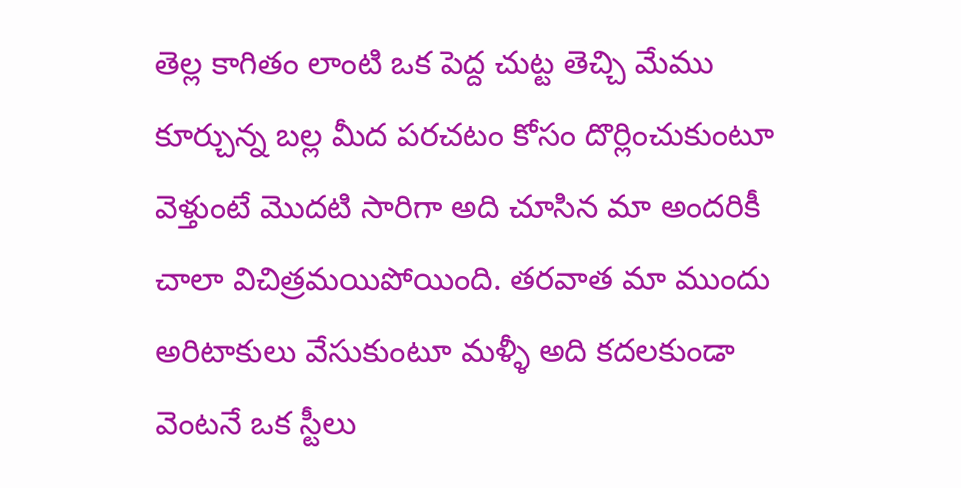తెల్ల కాగితం లాంటి ఒక పెద్ద చుట్ట తెచ్చి మేము కూర్చున్న బల్ల మీద పరచటం కోసం దొర్లించుకుంటూ వెళ్తుంటే మొదటి సారిగా అది చూసిన మా అందరికీ చాలా విచిత్రమయిపోయింది. తరవాత మా ముందు అరిటాకులు వేసుకుంటూ మళ్ళీ అది కదలకుండా వెంటనే ఒక స్టీలు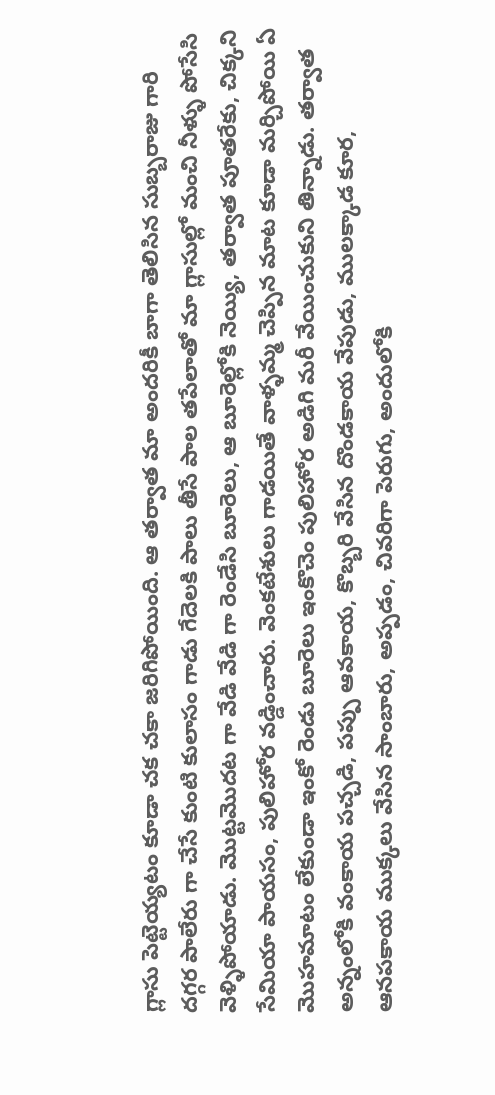గ్లాసు పెట్టెయ్యటం కూడా చక చకా జరిగిపోయింది. ఆ తర్వాత మా అందరికీ బాగా తెలిసిన సుబ్బరాజు గారి దగ్గర పాలేరు గా చేసే కుంటి కులాసం గాడు గేదెలకి పాలు తీసే పాల తపేలాతో మా గ్లాసుల్లో మంచి నీళ్ళు పోసేసి వెళ్ళిపోయాడు. మొట్టమొదట గా వేడి వేడి గా రెండేసి బూరెలు, ఆ బూరెల్లోకి నెయ్యి, తర్వాత పూతరేకు, చిక్కని సేమియా పాయసం, పులిహోర వడ్డించారు. వెంకటేశులు గాడయితే వాళ్ళమ్మ చెప్పిన మాట కూడా మర్చిపోయి ఏ మొహమాటం లేకుండా ఇంకో రెండు బూరెలు ఇంకొచెం పులిహోర అడిగి మరీ వేయించుకుని తిన్నాడు. తర్వాత అన్నంలోకి వంకాయ పచ్చడి, పప్పు ఆవకాయ, కొబ్బరి వేసిన దొండకాయ వేపుడు, ములక్కాడ కూర, ఆనపకాయ ముక్కలు వేసిన సాంబారు, అప్పడం, చివరిగా పెరుగు, అందులోకి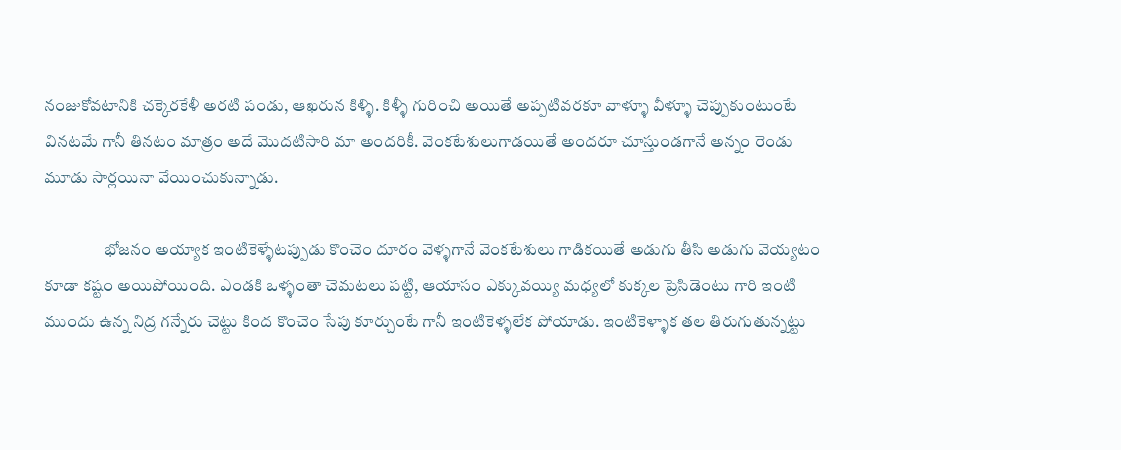నంజుకోవటానికి చక్కెరకేళీ అరటి పండు, ఆఖరున కిళ్ళి. కిళ్ళీ గురించి అయితే అప్పటివరకూ వాళ్ళూ వీళ్ళూ చెప్పుకుంటుంటే వినటమే గానీ తినటం మాత్రం అదే మొదటిసారి మా అందరికీ. వెంకటేశులుగాడయితే అందరూ చూస్తుండగానే అన్నం రెండు మూడు సార్లయినా వేయించుకున్నాడు.

                  భోజనం అయ్యాక ఇంటికెళ్ళేటప్పుడు కొంచెం దూరం వెళ్ళగానే వెంకటేశులు గాడికయితే అడుగు తీసి అడుగు వెయ్యటం కూడా కష్టం అయిపోయింది. ఎండకి ఒళ్ళంతా చెమటలు పట్టి, ఆయాసం ఎక్కువయ్యి మధ్యలో కుక్కల ప్రెసిడెంటు గారి ఇంటి ముందు ఉన్న నిద్ర గన్నేరు చెట్టు కింద కొంచెం సేపు కూర్చుంటే గానీ ఇంటికెళ్ళలేక పోయాడు. ఇంటికెళ్ళాక తల తిరుగుతున్నట్టు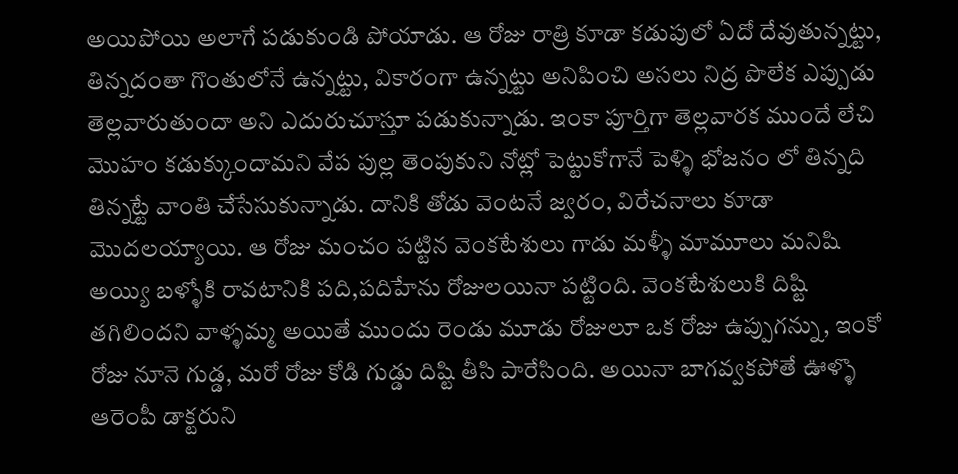అయిపోయి అలాగే పడుకుండి పోయాడు. ఆ రోజు రాత్రి కూడా కడుపులో ఏదో దేవుతున్నట్టు, తిన్నదంతా గొంతులోనే ఉన్నట్టు, వికారంగా ఉన్నట్టు అనిపించి అసలు నిద్ర పొలేక ఎప్పుడు తెల్లవారుతుందా అని ఎదురుచూస్తూ పడుకున్నాడు. ఇంకా పూర్తిగా తెల్లవారక ముందే లేచి మొహం కడుక్కుందామని వేప పుల్ల తెంపుకుని నోట్లో పెట్టుకోగానే పెళ్ళి భోజనం లో తిన్నది తిన్నట్టే వాంతి చేసేసుకున్నాడు. దానికి తోడు వెంటనే జ్వరం, విరేచనాలు కూడా మొదలయ్యాయి. ఆ రోజు మంచం పట్టిన వెంకటేశులు గాడు మళ్ళీ మామూలు మనిషి అయ్యి బళ్ళోకి రావటానికి పది,పదిహేను రోజులయినా పట్టింది. వెంకటేశులుకి దిష్టి తగిలిందని వాళ్ళమ్మ అయితే ముందు రెండు మూడు రోజులూ ఒక రోజు ఉప్పుగన్ను, ఇంకో రోజు నూనె గుడ్డ, మరో రోజు కోడి గుడ్డు దిష్టి తీసి పారేసింది. అయినా బాగవ్వకపోతే ఊళ్ళొ ఆరెంపీ డాక్టరుని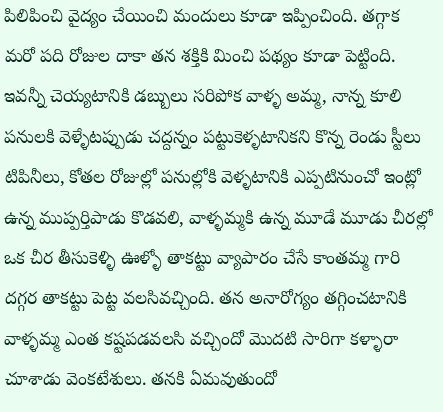పిలిపించి వైద్యం చేయించి మందులు కూడా ఇప్పించింది. తగ్గాక మరో పది రోజుల దాకా తన శక్తికి మించి పథ్యం కూడా పెట్టింది. ఇవన్నీ చెయ్యటానికి డబ్బులు సరిపోక వాళ్ళ అమ్మ, నాన్న కూలి పనులకి వెళ్ళేటప్పుడు చద్దన్నం పట్టుకెళ్ళటానికని కొన్న రెండు స్టీలు టిపినీలు, కోతల రోజుల్లో పనుల్లోకి వెళ్ళటానికి ఎప్పటినుంచో ఇంట్లో ఉన్న ముప్పర్తిపాడు కొడవలి, వాళ్ళమ్మకి ఉన్న మూడే మూడు చీరల్లో ఒక చీర తీసుకెళ్ళి ఊళ్ళో తాకట్టు వ్యాపారం చేసే కాంతమ్మ గారి దగ్గర తాకట్టు పెట్ట వలసివచ్చింది. తన అనారోగ్యం తగ్గించటానికి వాళ్ళమ్మ ఎంత కష్టపడవలసి వచ్చిందో మొదటి సారిగా కళ్ళారా చూశాడు వెంకటేశులు. తనకి ఏమవుతుందో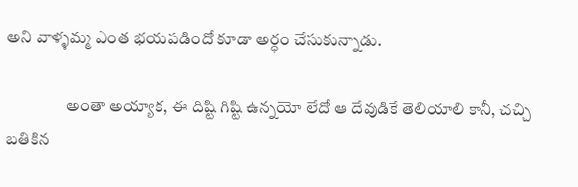అని వాళ్ళమ్మ ఎంత భయపడిందో కూడా అర్ధం చేసుకున్నాడు.

                  అంతా అయ్యాక, ఈ దిష్టి గిష్టి ఉన్నయో లేదో ఆ దేవుడికే తెలియాలి కానీ, చచ్చి బతికిన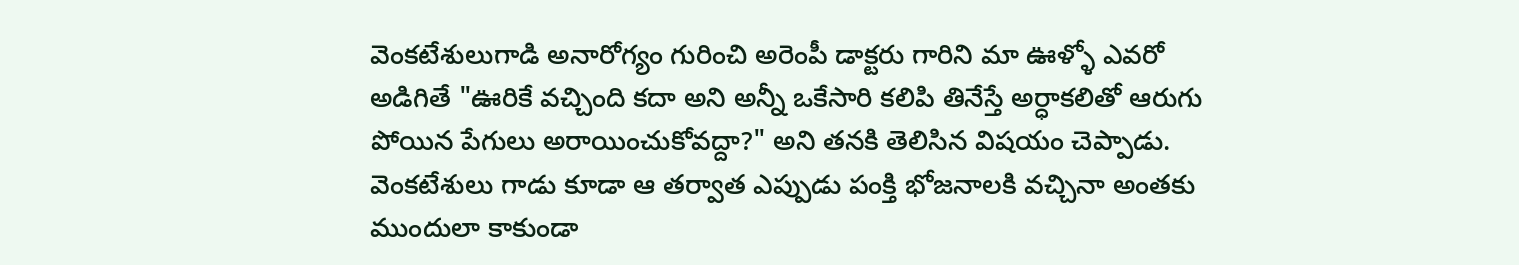వెంకటేశులుగాడి అనారోగ్యం గురించి అరెంపీ డాక్టరు గారిని మా ఊళ్ళో ఎవరో అడిగితే "ఊరికే వచ్చింది కదా అని అన్నీ ఒకేసారి కలిపి తినేస్తే అర్ధాకలితో ఆరుగు పోయిన పేగులు అరాయించుకోవద్దా?" అని తనకి తెలిసిన విషయం చెప్పాడు. వెంకటేశులు గాడు కూడా ఆ తర్వాత ఎప్పుడు పంక్తి భోజనాలకి వచ్చినా అంతకు ముందులా కాకుండా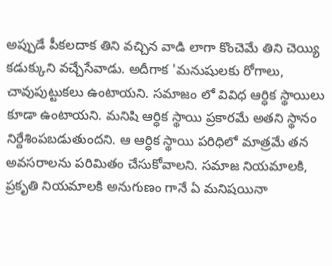అప్పుడే పీకలదాక తిని వచ్చిన వాడి లాగా కొంచెమే తిని చెయ్యి కడుక్కుని వచ్చేసేవాడు. అదీగాక 'మనుషులకు రోగాలు, చావుపుట్టుకలు ఉంటాయని. సమాజం లో వివిధ ఆర్ధిక స్థాయిలు కూడా ఉంటాయని. మనిషి ఆర్ధిక స్థాయి ప్రకారమే అతని స్థానం నిర్దేశింపబడుతుందని. ఆ ఆర్ధిక స్థాయి పరిధిలో మాత్రమే తన అవసరాలను పరిమితం చేసుకోవాలని. సమాజ నియమాలకి, ప్రకృతి నియమాలకి అనుగుణం గానే ఏ మనిషయినా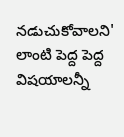నడుచుకోవాలని' లాంటి పెద్ద పెద్ద విషయాలన్నీ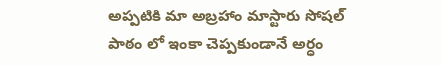అప్పటికి మా అబ్రహాం మాస్టారు సోషల్ పాఠం లో ఇంకా చెప్పకుండానే అర్ధం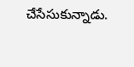చేసేసుకున్నాడు.